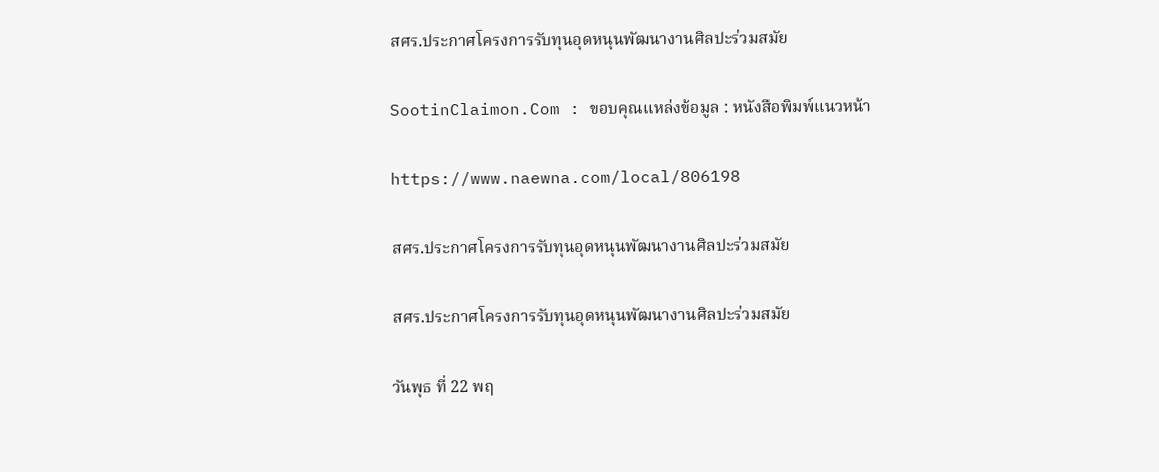สศร.ประกาศโครงการรับทุนอุดหนุนพัฒนางานศิลปะร่วมสมัย

SootinClaimon.Com : ขอบคุณแหล่งข้อมูล : หนังสือพิมพ์แนวหน้า

https://www.naewna.com/local/806198

สศร.ประกาศโครงการรับทุนอุดหนุนพัฒนางานศิลปะร่วมสมัย

สศร.ประกาศโครงการรับทุนอุดหนุนพัฒนางานศิลปะร่วมสมัย

วันพุธ ที่ 22 พฤ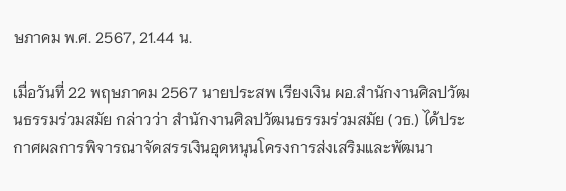ษภาคม พ.ศ. 2567, 21.44 น.

เมื่อวันที่ 22 พฤษภาคม 2567 นายประสพ เรียงเงิน ผอ.สำนักงานศิลปวัฒนธรรมร่วมสมัย กล่าวว่า สำนักงานศิลปวัฒนธรรมร่วมสมัย (วธ.) ได้ประกาศผลการพิจารณาจัดสรรเงินอุดหนุนโครงการส่งเสริมและพัฒนา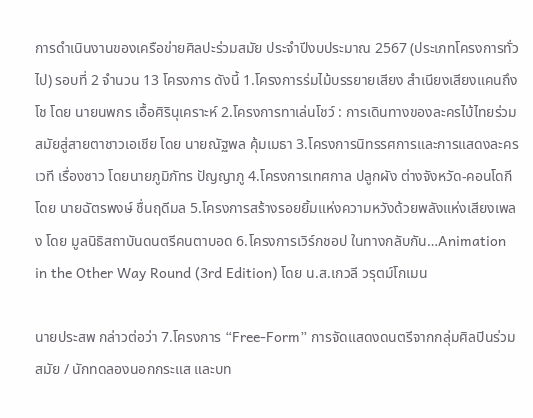การดำเนินงานของเครือข่ายศิลปะร่วมสมัย ประจำปีงบประมาณ 2567 (ประเภทโครงการทั่วไป) รอบที่ 2 จำนวน 13 โครงการ ดังนี้ 1.โครงการร่มไม้บรรยายเสียง สำเนียงเสียงแคนถึงโช โดย นายนพกร เอื้อศิรินุเคราะห์ 2.โครงการทาเล่นโชว์ : การเดินทางของละครไบ้ไทยร่วมสมัยสู่สายตาชาวเอเชีย โดย นายณัฐพล คุ้มเมธา 3.โครงการนิทรรศการและการแสดงละครเวที เรื่องซาว โดยนายภูมิภัทร ปัญญาภู 4.โครงการเทศกาล ปลูกผัง ต่างจังหวัด-คอนโดกี โดย นายฉัตรพงษ์ ชื่นฤดีมล 5.โครงการสร้างรอยยิ้มแห่งความหวังด้วยพลังแห่งเสียงเพลง โดย มูลนิธิสถาบันดนตรีคนตาบอด 6.โครงการเวิร์กชอป ในทางกลับกัน…Animation in the Other Way Round (3rd Edition) โดย น.ส.เกวลี วรุตม์โกเมน

นายประสพ กล่าวต่อว่า 7.โครงการ “Free-Form” การจัดแสดงดนตรีจากกลุ่มศิลปินร่วมสมัย / นักทดลองนอกกระแส และบท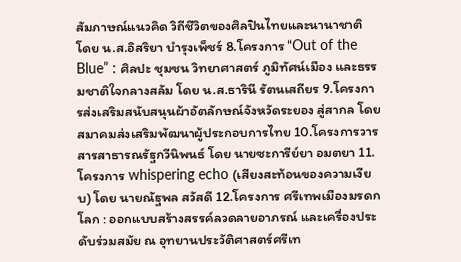สัมภาษณ์แนวคิด วิถีชีวิตของศิลปินไทยและนานาชาติ โดย น.ส.อิสริยา บำรุงเพ็ชร์ 8.โครงการ “Out of the Blue” : ศิลปะ ชุมชน วิทยาศาสตร์ ภูมิทัศน์เมือง และธรรมชาติใจกลางสลัม โดย น.ส.ธารินี รัตนเสถียร 9.โครงการส่งเสริมสนับสนุนผ้าอัตลักษณ์จังหวัดระยอง สู่สากล โดย สมาคมส่งเสริมพัฒนาผู้ประกอบการไทย 10.โครงการวารสารสาธารณรัฐกวีนิพนธ์ โดย นายซะการีย์ยา อมตยา 11.โครงการ whispering echo (เสียงสะท้อนของความเงียบ) โดย นายณัฐพล สวัสดี 12.โครงการ ศรีเทพเมืองมรดกโลก : ออกแบบสร้างสรรค์ลวดลายอาภรณ์ และเครื่องประดับร่วมสมัย ณ อุทยานประวัติศาสตร์ศรีเท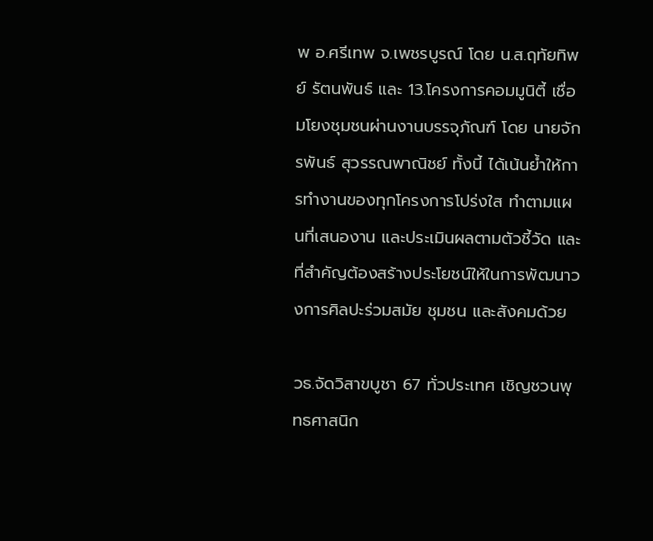พ อ.ศรีเทพ จ.เพชรบูรณ์ โดย น.ส.ฤทัยทิพย์ รัตนพันธ์ และ 13.โครงการคอมมูนิตี้ เชื่อมโยงชุมชนผ่านงานบรรจุภัณฑ์ โดย นายจักรพันธ์ สุวรรณพาณิชย์ ทั้งนี้ ได้เน้นย้ำให้การทำงานของทุกโครงการโปร่งใส ทำตามแผนที่เสนองาน และประเมินผลตามตัวชี้วัด และที่สำคัญต้องสร้างประโยชน์ให้ในการพัฒนาวงการศิลปะร่วมสมัย ชุมชน และสังคมด้วย

วธ.จัดวิสาขบูชา 67 ทั่วประเทศ เชิญชวนพุทธศาสนิก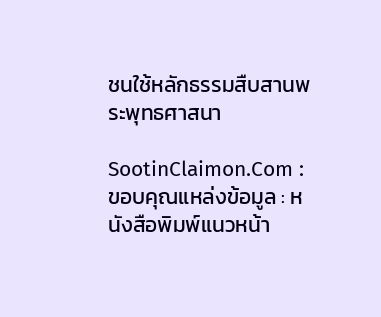ชนใช้หลักธรรมสืบสานพระพุทธศาสนา

SootinClaimon.Com : ขอบคุณแหล่งข้อมูล : หนังสือพิมพ์แนวหน้า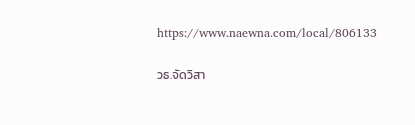https://www.naewna.com/local/806133

วธ.จัดวิสา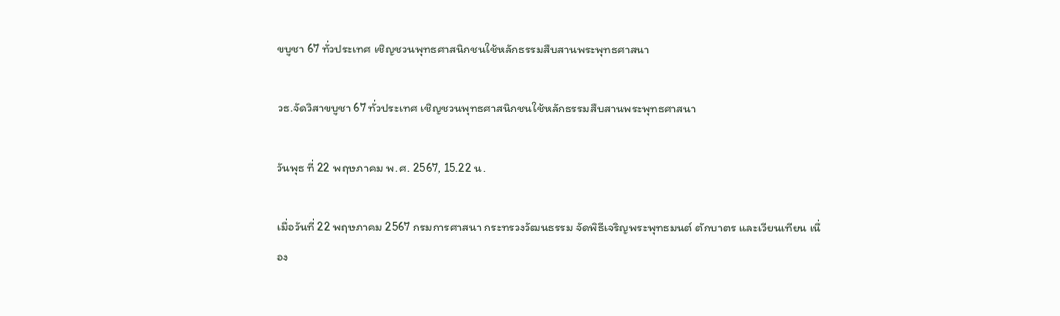ขบูชา 67 ทั่วประเทศ เชิญชวนพุทธศาสนิกชนใช้หลักธรรมสืบสานพระพุทธศาสนา

วธ.จัดวิสาขบูชา 67 ทั่วประเทศ เชิญชวนพุทธศาสนิกชนใช้หลักธรรมสืบสานพระพุทธศาสนา

วันพุธ ที่ 22 พฤษภาคม พ.ศ. 2567, 15.22 น.

เมื่อวันที่ 22 พฤษภาคม 2567 กรมการศาสนา กระทรวงวัฒนธรรม จัดพิธีเจริญพระพุทธมนต์ ตักบาตร และเวียนเทียน เนื่อง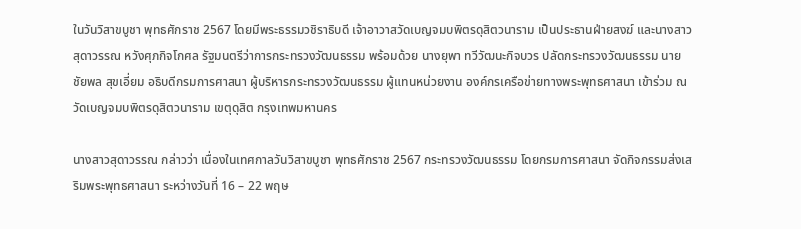ในวันวิสาขบูชา พุทธศักราช 2567 โดยมีพระธรรมวชิราธิบดี เจ้าอาวาสวัดเบญจมบพิตรดุสิตวนาราม เป็นประธานฝ่ายสงฆ์ และนางสาวสุดาวรรณ หวังศุภกิจโกศล รัฐมนตรีว่าการกระทรวงวัฒนธรรม พร้อมด้วย นางยุพา ทวีวัฒนะกิจบวร ปลัดกระทรวงวัฒนธรรม นายชัยพล สุขเอี่ยม อธิบดีกรมการศาสนา ผู้บริหารกระทรวงวัฒนธรรม ผู้แทนหน่วยงาน องค์กรเครือข่ายทางพระพุทธศาสนา เข้าร่วม ณ วัดเบญจมบพิตรดุสิตวนาราม เขตุดุสิต กรุงเทพมหานคร

นางสาวสุดาวรรณ กล่าวว่า เนื่องในเทศกาลวันวิสาขบูชา พุทธศักราช 2567 กระทรวงวัฒนธรรม โดยกรมการศาสนา จัดกิจกรรมส่งเสริมพระพุทธศาสนา ระหว่างวันที่ 16 – 22 พฤษ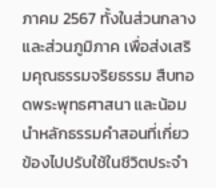ภาคม 2567 ทั้งในส่วนกลางและส่วนภูมิภาค เพื่อส่งเสริมคุณธรรมจริยธรรม สืบทอดพระพุทธศาสนา และน้อมนำหลักธรรมคำสอนที่เกี่ยวข้องไปปรับใช้ในชีวิตประจำ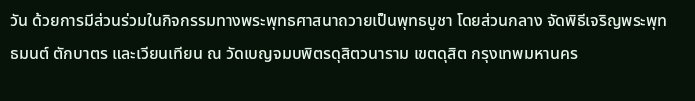วัน ด้วยการมีส่วนร่วมในกิจกรรมทางพระพุทธศาสนาถวายเป็นพุทธบูชา โดยส่วนกลาง จัดพิธีเจริญพระพุทธมนต์ ตักบาตร และเวียนเทียน ณ วัดเบญจมบพิตรดุสิตวนาราม เขตดุสิต กรุงเทพมหานคร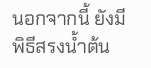นอกจากนี้ ยังมีพิธีสรงน้ำต้น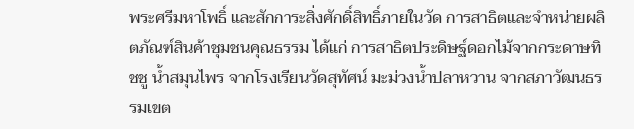พระศรีมหาโพธิ์ และสักการะสิ่งศักดิ์สิทธิ์ภายในวัด การสาธิตและจำหน่ายผลิตภัณฑ์สินค้าชุมชนคุณธรรม ได้แก่ การสาธิตประดิษฐ์ดอกไม้จากกระดาษทิชชู น้ำสมุนไพร จากโรงเรียนวัดสุทัศน์ มะม่วงน้ำปลาหวาน จากสภาวัฒนธรรมเขต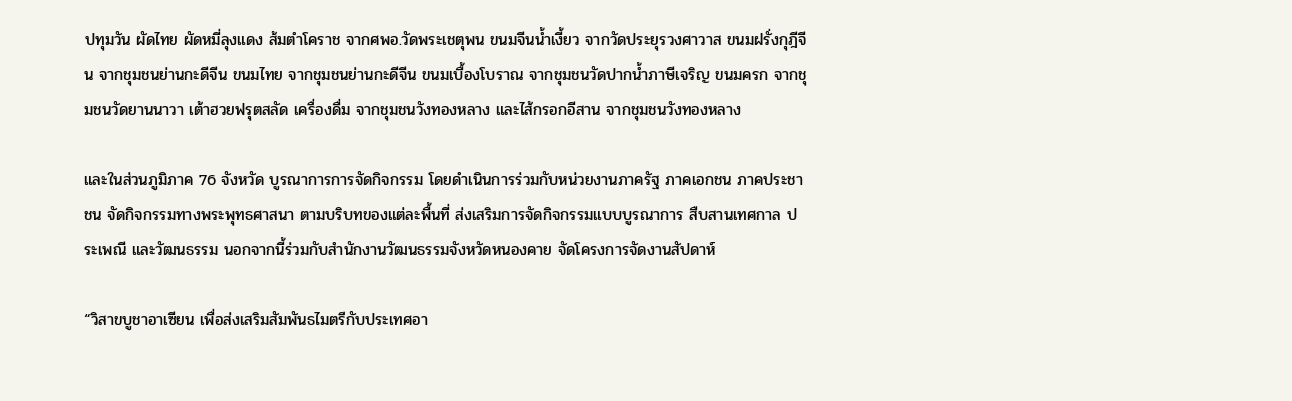ปทุมวัน ผัดไทย ผัดหมี่ลุงแดง ส้มตำโคราช จากศพอ.วัดพระเชตุพน ขนมจีนน้ำเงี้ยว จากวัดประยุรวงศาวาส ขนมฝรั่งกุฎีจีน จากชุมชนย่านกะดีจีน ขนมไทย จากชุมชนย่านกะดีจีน ขนมเบื้องโบราณ จากชุมชนวัดปากน้ำภาษีเจริญ ขนมครก จากชุมชนวัดยานนาวา เต้าฮวยฟรุตสลัด เครื่องดื่ม จากชุมชนวังทองหลาง และไส้กรอกอีสาน จากชุมชนวังทองหลาง

และในส่วนภูมิภาค 76 จังหวัด บูรณาการการจัดกิจกรรม โดยดำเนินการร่วมกับหน่วยงานภาครัฐ ภาคเอกชน ภาคประชาชน จัดกิจกรรมทางพระพุทธศาสนา ตามบริบทของแต่ละพื้นที่ ส่งเสริมการจัดกิจกรรมแบบบูรณาการ สืบสานเทศกาล ประเพณี และวัฒนธรรม นอกจากนี้ร่วมกับสำนักงานวัฒนธรรมจังหวัดหนองคาย จัดโครงการจัดงานสัปดาห์

“วิสาขบูชาอาเซียน เพื่อส่งเสริมสัมพันธไมตรีกับประเทศอา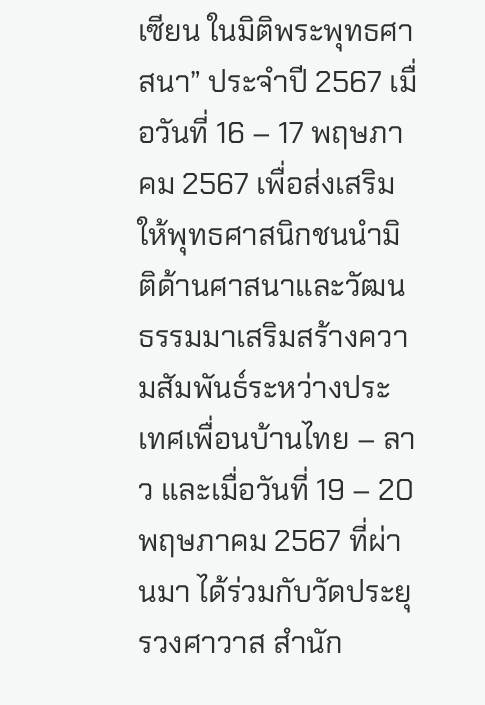เซียน ในมิติพระพุทธศาสนา” ประจำปี 2567 เมื่อวันที่ 16 – 17 พฤษภาคม 2567 เพื่อส่งเสริมให้พุทธศาสนิกชนนำมิติด้านศาสนาและวัฒนธรรมมาเสริมสร้างความสัมพันธ์ระหว่างประเทศเพื่อนบ้านไทย – ลาว และเมื่อวันที่ 19 – 20 พฤษภาคม 2567 ที่ผ่านมา ได้ร่วมกับวัดประยุรวงศาวาส สำนัก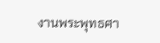งานพระพุทธศา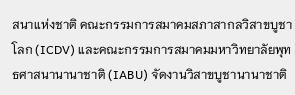สนาเเห่งชาติ คณะกรรมการสมาคมสภาสากลวิสาขบูชาโลก (ICDV) และคณะกรรมการสมาคมมหาวิทยาลัยพุทธศาสนานานาชาติ (IABU) จัดงานวิสาขบูชานานาชาติ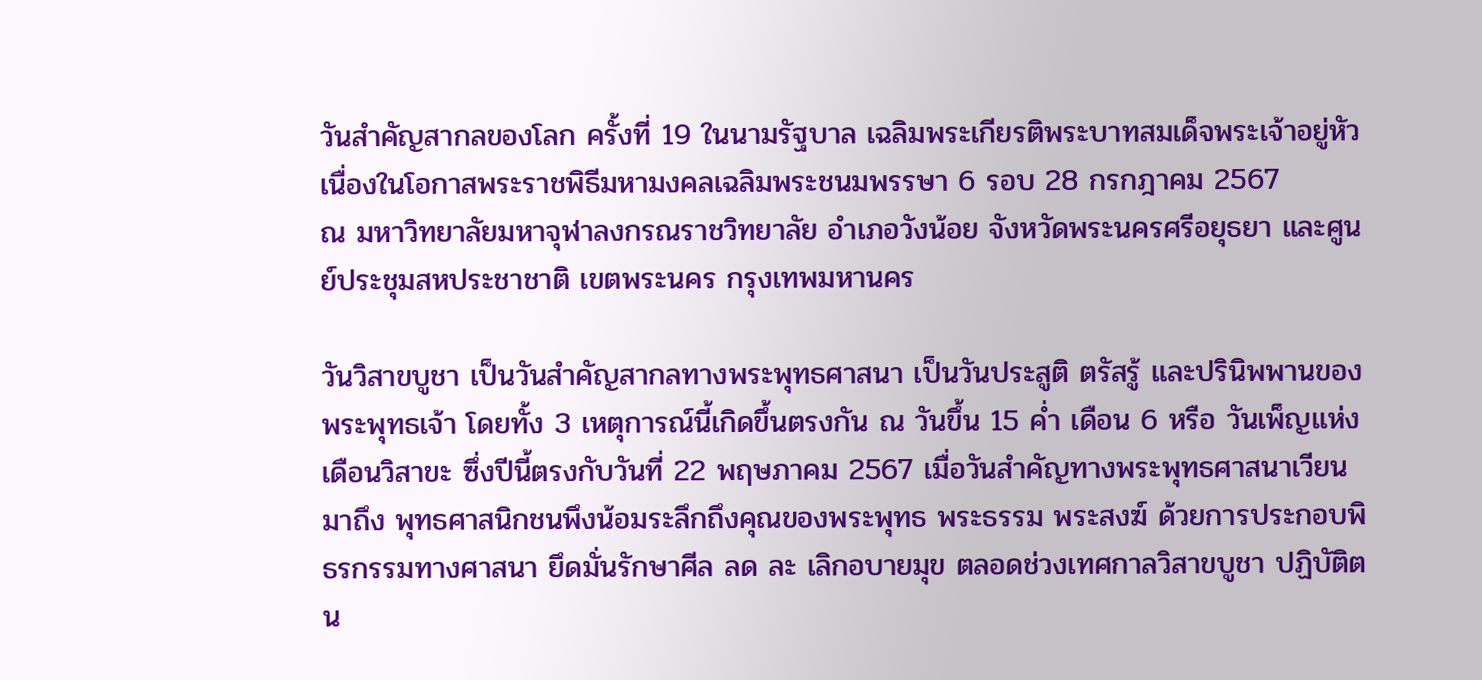วันสำคัญสากลของโลก ครั้งที่ 19 ในนามรัฐบาล เฉลิมพระเกียรติพระบาทสมเด็จพระเจ้าอยู่หัว เนื่องในโอกาสพระราชพิธีมหามงคลเฉลิมพระชนมพรรษา 6 รอบ 28 กรกฎาคม 2567
ณ มหาวิทยาลัยมหาจุฬาลงกรณราชวิทยาลัย อำเภอวังน้อย จังหวัดพระนครศรีอยุธยา และศูนย์ประชุมสหประชาชาติ เขตพระนคร กรุงเทพมหานคร

วันวิสาขบูชา เป็นวันสำคัญสากลทางพระพุทธศาสนา เป็นวันประสูติ ตรัสรู้ และปรินิพพานของพระพุทธเจ้า โดยทั้ง 3 เหตุการณ์นี้เกิดขึ้นตรงกัน ณ วันขึ้น 15 ค่ำ เดือน 6 หรือ วันเพ็ญแห่งเดือนวิสาขะ ซึ่งปีนี้ตรงกับวันที่ 22 พฤษภาคม 2567 เมื่อวันสำคัญทางพระพุทธศาสนาเวียนมาถึง พุทธศาสนิกชนพึงน้อมระลึกถึงคุณของพระพุทธ พระธรรม พระสงฆ์ ด้วยการประกอบพิธรกรรมทางศาสนา ยึดมั่นรักษาศีล ลด ละ เลิกอบายมุข ตลอดช่วงเทศกาลวิสาขบูชา ปฏิบัติตน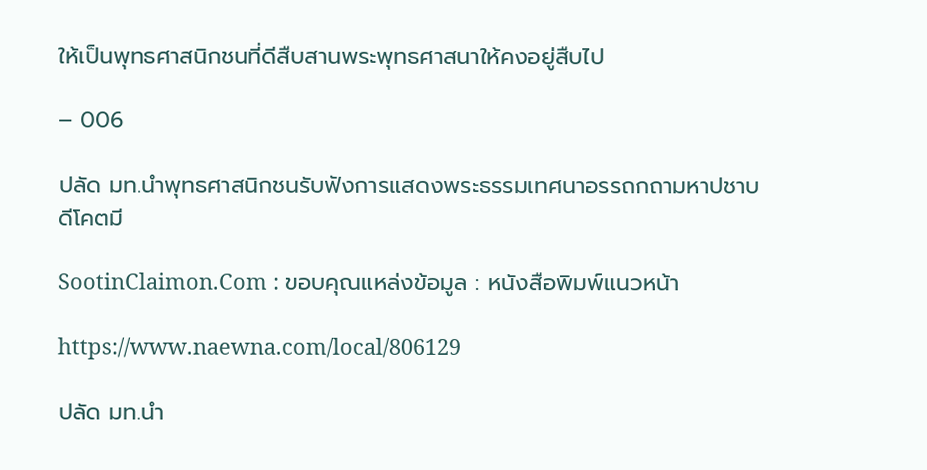ให้เป็นพุทธศาสนิกชนที่ดีสืบสานพระพุทธศาสนาให้คงอยู่สืบไป

– 006

ปลัด มท.นำพุทธศาสนิกชนรับฟังการแสดงพระธรรมเทศนาอรรถกถามหาปชาบดีโคตมี

SootinClaimon.Com : ขอบคุณแหล่งข้อมูล : หนังสือพิมพ์แนวหน้า

https://www.naewna.com/local/806129

ปลัด มท.นำ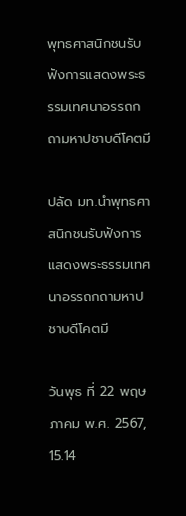พุทธศาสนิกชนรับฟังการแสดงพระธรรมเทศนาอรรถกถามหาปชาบดีโคตมี

ปลัด มท.นำพุทธศาสนิกชนรับฟังการแสดงพระธรรมเทศนาอรรถกถามหาปชาบดีโคตมี

วันพุธ ที่ 22 พฤษภาคม พ.ศ. 2567, 15.14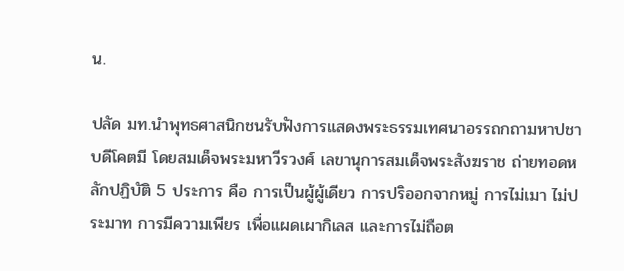น.

ปลัด มท.นำพุทธศาสนิกชนรับฟังการแสดงพระธรรมเทศนาอรรถกถามหาปชาบดีโคตมี โดยสมเด็จพระมหาวีรวงศ์ เลขานุการสมเด็จพระสังฆราช ถ่ายทอดหลักปฏิบัติ 5 ประการ คือ การเป็นผู้ผู้เดียว การปริออกจากหมู่ การไม่เมา ไม่ประมาท การมีความเพียร เพื่อแผดเผากิเลส และการไม่ถือต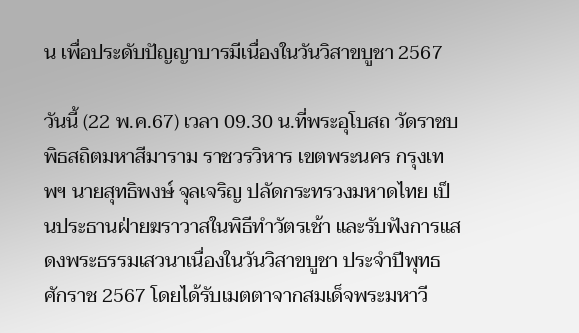น เพื่อประดับปัญญาบารมีเนื่องในวันวิสาขบูชา 2567

วันนี้ (22 พ.ค.67) เวลา 09.30 น.ที่พระอุโบสถ วัดราชบพิธสถิตมหาสีมาราม ราชวรวิหาร เขตพระนคร กรุงเทพฯ นายสุทธิพงษ์ จุลเจริญ ปลัดกระทรวงมหาดไทย เป็นประธานฝ่ายฆราวาสในพิธีทำวัตรเช้า และรับฟังการแสดงพระธรรมเสวนาเนื่องในวันวิสาขบูชา ประจำปีพุทธศักราช 2567 โดยได้รับเมตตาจากสมเด็จพระมหาวี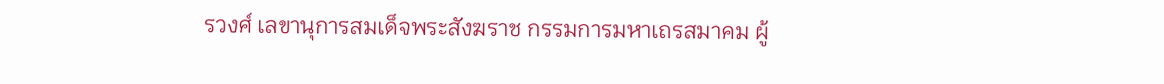รวงศ์ เลขานุการสมเด็จพระสังฆราช กรรมการมหาเถรสมาคม ผู้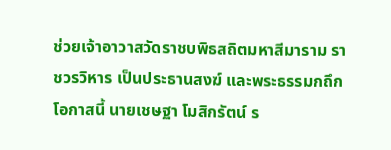ช่วยเจ้าอาวาสวัดราชบพิธสถิตมหาสีมาราม ราชวรวิหาร เป็นประธานสงฆ์ และพระธรรมกถึก โอกาสนี้ นายเชษฐา โมสิกรัตน์ ร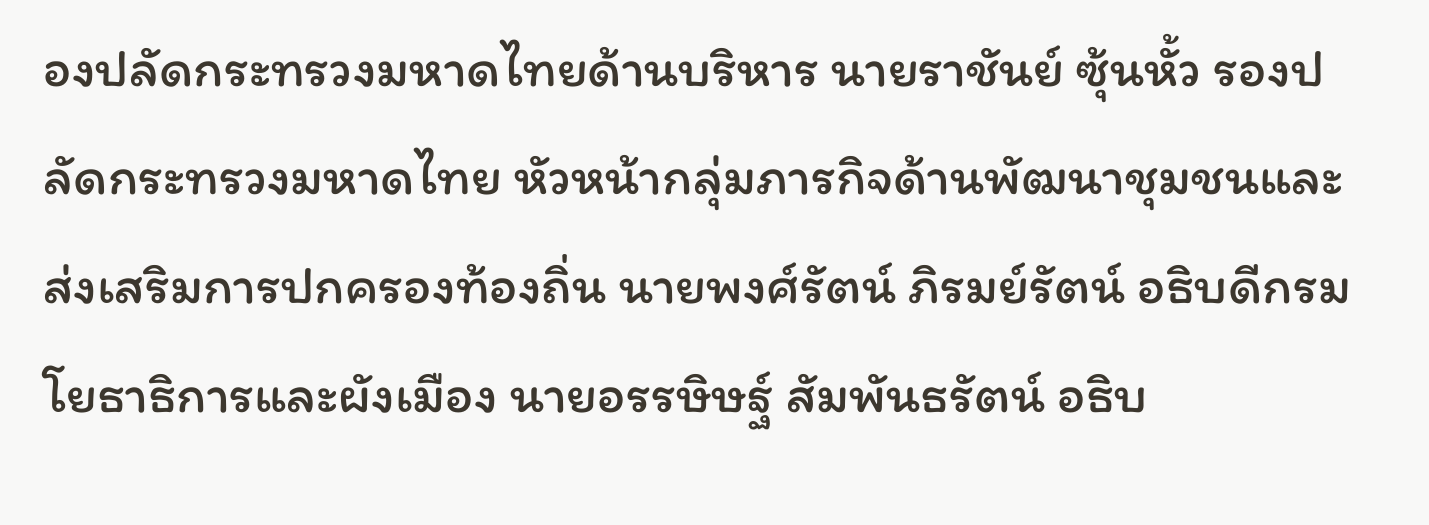องปลัดกระทรวงมหาดไทยด้านบริหาร นายราชันย์ ซุ้นหั้ว รองปลัดกระทรวงมหาดไทย หัวหน้ากลุ่มภารกิจด้านพัฒนาชุมชนและส่งเสริมการปกครองท้องถิ่น นายพงศ์รัตน์ ภิรมย์รัตน์ อธิบดีกรมโยธาธิการและผังเมือง นายอรรษิษฐ์ สัมพันธรัตน์ อธิบ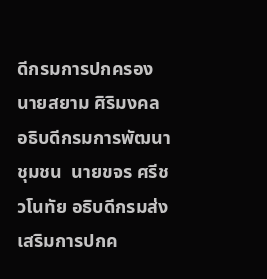ดีกรมการปกครอง นายสยาม ศิริมงคล อธิบดีกรมการพัฒนาชุมชน  นายขจร ศรีชวโนทัย อธิบดีกรมส่งเสริมการปกค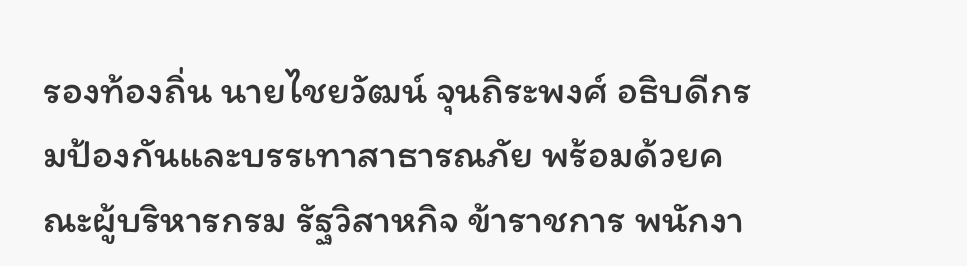รองท้องถิ่น นายไชยวัฒน์ จุนถิระพงศ์ อธิบดีกรมป้องกันและบรรเทาสาธารณภัย พร้อมด้วยคณะผู้บริหารกรม รัฐวิสาหกิจ ข้าราชการ พนักงา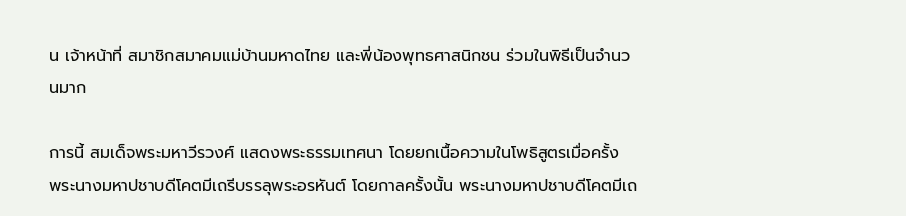น เจ้าหน้าที่ สมาชิกสมาคมแม่บ้านมหาดไทย และพี่น้องพุทธศาสนิกชน ร่วมในพิธีเป็นจำนวนมาก

การนี้ สมเด็จพระมหาวีรวงศ์ แสดงพระธรรมเทศนา โดยยกเนื้อความในโพธิสูตรเมื่อครั้ง พระนางมหาปชาบดีโคตมีเถรีบรรลุพระอรหันต์ โดยกาลครั้งนั้น พระนางมหาปชาบดีโคตมีเถ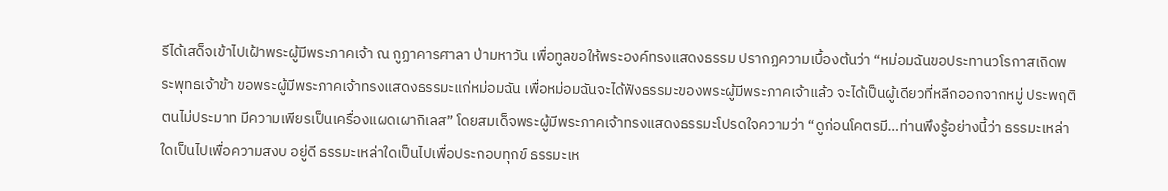รีได้เสด็จเข้าไปเฝ้าพระผู้มีพระภาคเจ้า ณ กูฏาคารศาลา ป่ามหาวัน เพื่อทูลขอให้พระองค์ทรงแสดงธรรม ปรากฏความเบื้องต้นว่า “หม่อมฉันขอประทานวโรกาสเถิดพระพุทธเจ้าข้า ขอพระผู้มีพระภาคเจ้าทรงแสดงธรรมะแก่หม่อมฉัน เพื่อหม่อมฉันจะได้ฟังธรรมะของพระผู้มีพระภาคเจ้าแล้ว จะได้เป็นผู้เดียวที่หลีกออกจากหมู่ ประพฤติตนไม่ประมาท มีความเพียรเป็นเครื่องแผดเผากิเลส” โดยสมเด็จพระผู้มีพระภาคเจ้าทรงแสดงธรรมะโปรดใจความว่า “ดูก่อนโคตรมี…ท่านพึงรู้อย่างนี้ว่า ธรรมะเหล่าใดเป็นไปเพื่อความสงบ อยู่ดี ธรรมะเหล่าใดเป็นไปเพื่อประกอบทุกข์ ธรรมะเห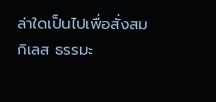ล่าใดเป็นไปเพื่อสั่งสมกิเลส ธรรมะ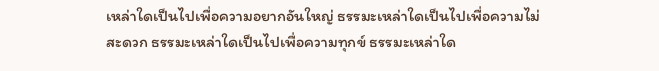เหล่าใดเป็นไปเพื่อความอยากอันใหญ่ ธรรมะเหล่าใดเป็นไปเพื่อความไม่สะดวก ธรรมะเหล่าใดเป็นไปเพื่อความทุกข์ ธรรมะเหล่าใด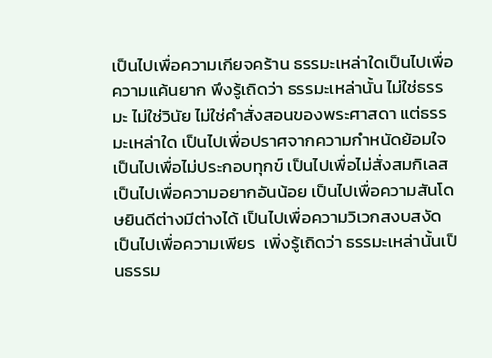เป็นไปเพื่อความเกียจคร้าน ธรรมะเหล่าใดเป็นไปเพื่อความแค้นยาก พึงรู้เถิดว่า ธรรมะเหล่านั้น ไม่ใช่ธรรมะ ไม่ใช่วินัย ไม่ใช่คำสั่งสอนของพระศาสดา แต่ธรรมะเหล่าใด เป็นไปเพื่อปราศจากความกำหนัดย้อมใจ เป็นไปเพื่อไม่ประกอบทุกข์ เป็นไปเพื่อไม่สั่งสมกิเลส เป็นไปเพื่อความอยากอันน้อย เป็นไปเพื่อความสันโดษยินดีต่างมีต่างได้ เป็นไปเพื่อความวิเวกสงบสงัด เป็นไปเพื่อความเพียร  เพิ่งรู้เถิดว่า ธรรมะเหล่านั้นเป็นธรรม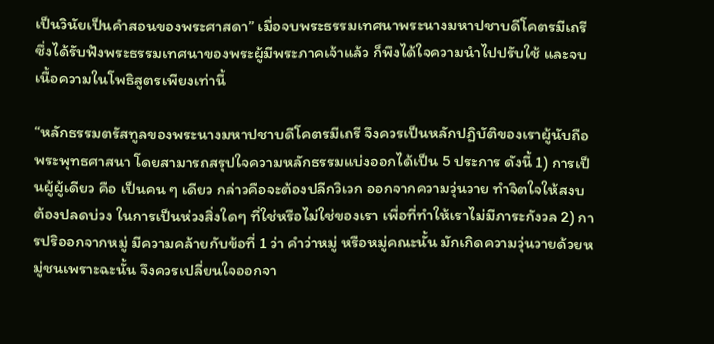เป็นวินัยเป็นคำสอนของพระศาสดา” เมื่อจบพระธรรมเทศนาพระนางมหาปชาบดีโคตรมีเถรี ซึ่งได้รับฟังพระธรรมเทศนาของพระผู้มีพระภาคเจ้าแล้ว ก็พึงได้ใจความนำไปปรับใช้ และจบเนื้อความในโพธิสูตรเพียงเท่านี้

“หลักธรรมตรัสทูลของพระนางมหาปชาบดีโคตรมีเถรี จึงควรเป็นหลักปฏิบัติของเราผู้นับถือพระพุทธศาสนา โดยสามารถสรุปใจความหลักธรรมแบ่งออกได้เป็น 5 ประการ ดังนี้ 1) การเป็นผู้ผู้เดียว คือ เป็นคน ๆ เดียว กล่าวคือจะต้องปลีกวิเวก ออกจากความวุ่นวาย ทำจิตใจให้สงบ ต้องปลดบ่วง ในการเป็นห่วงสิ่งใดๆ ที่ใช่หรือไม่ใช่ของเรา เพื่อที่ทำให้เราไม่มีภาระกังวล 2) การปริออกจากหมู่ มีความคล้ายกับข้อที่ 1 ว่า คำว่าหมู่ หรือหมู่คณะนั้น มักเกิดความวุ่นวายด้วยหมู่ชนเพราะฉะนั้น จึงควรเปลี่ยนใจออกจา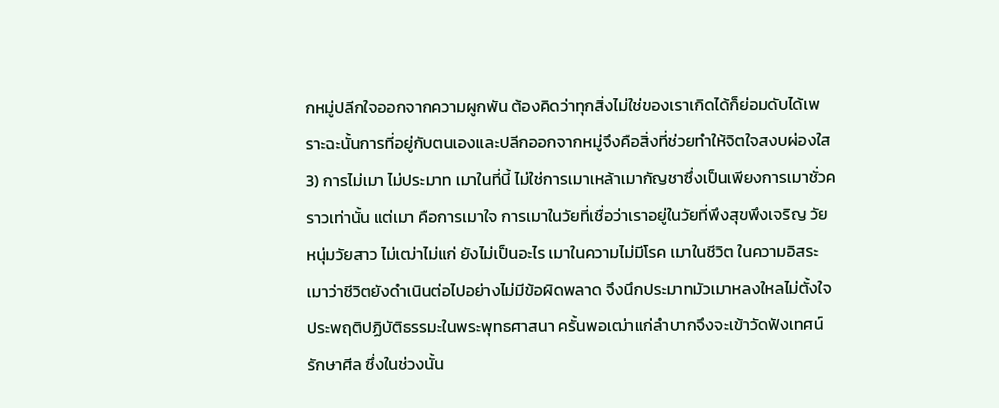กหมู่ปลีกใจออกจากความผูกพัน ต้องคิดว่าทุกสิ่งไม่ใช่ของเราเกิดได้ก็ย่อมดับได้เพราะฉะนั้นการที่อยู่กับตนเองและปลีกออกจากหมู่จึงคือสิ่งที่ช่วยทำให้จิตใจสงบผ่องใส 3) การไม่เมา ไม่ประมาท เมาในที่นี้ ไม่ใช่การเมาเหล้าเมากัญชาซึ่งเป็นเพียงการเมาชั่วคราวเท่านั้น แต่เมา คือการเมาใจ การเมาในวัยที่เชื่อว่าเราอยู่ในวัยที่พึงสุขพึงเจริญ วัยหนุ่มวัยสาว ไม่เฒ่าไม่แก่ ยังไม่เป็นอะไร เมาในความไม่มีโรค เมาในชีวิต ในความอิสระ เมาว่าชีวิตยังดำเนินต่อไปอย่างไม่มีข้อผิดพลาด จึงนึกประมาทมัวเมาหลงใหลไม่ตั้งใจประพฤติปฏิบัติธรรมะในพระพุทธศาสนา ครั้นพอเฒ่าแก่ลำบากจึงจะเข้าวัดฟังเทศน์รักษาศีล ซึ่งในช่วงนั้น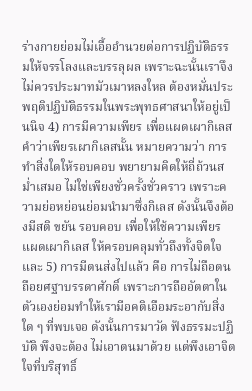ร่างกายย่อมไม่เอื้ออำนวยต่อการปฏิบัติธรรมให้จรรโลงและบรรลุผล เพราะฉะนั้นเราจึงไม่ควรประมาทมัวเมาหลงใหล ต้องหมั่นประพฤติปฏิบัติธรรมในพระพุทธศาสนาให้อยู่เป็นนิจ 4) การมีความเพียร เพื่อแผดเผากิเลส คำว่าเพียรเผากิเลสนั้น หมายความว่า การทำสิ่งใดให้รอบคอบ พยายามคิดให้ถี่ถ้วนสม่ำเสมอ ไม่ใช่เพียงชั่วครั้งชั่วคราว เพราะความย่อหย่อนย่อมนำมาซึ่งกิเลส ดังนั้นจึงต้องมีสติ ขยัน รอบคอบ เพื่อให้ใช้ความเพียรแผดเผากิเลส ให้ครอบคลุมทั่วถึงทั้งจิตใจ และ 5) การมีตนส่งไปแล้ว คือ การไม่ถือตน ถือยศฐาบรรดาศักดิ์ เพราะการถืออัตตาในตัวเองย่อมทำให้เรามีอคติเอือมระอากับสิ่งใด ๆ ที่พบเจอ ดังนั้นการมาวัด ฟังธรรมะปฏิบัติ พึงจะต้อง ไม่เอาตนมาด้วย แต่พึงเอาจิตใจที่บริสุทธิ์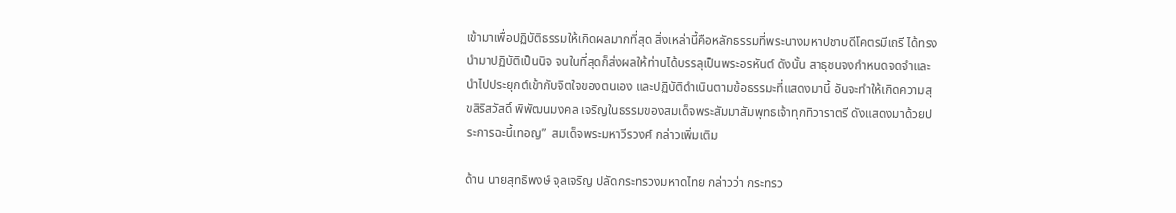เข้ามาเพื่อปฏิบัติธรรมให้เกิดผลมากที่สุด สิ่งเหล่านี้คือหลักธรรมที่พระนางมหาปชาบดีโคตรมีเถรี ได้ทรงนำมาปฏิบัติเป็นนิจ จนในที่สุดก็ส่งผลให้ท่านได้บรรลุเป็นพระอรหันต์ ดังนั้น สาธุชนจงกำหนดจดจำและนำไปประยุกต์เข้ากับจิตใจของตนเอง และปฏิบัติดำเนินตามข้อธรรมะที่แสดงมานี้ อันจะทำให้เกิดความสุขสิริสวัสดิ์ พิพัฒนมงคล เจริญในธรรมของสมเด็จพระสัมมาสัมพุทธเจ้าทุกทิวาราตรี ดังแสดงมาด้วยประการฉะนี้เทอญ”  สมเด็จพระมหาวีรวงศ์ กล่าวเพิ่มเติม

ด้าน นายสุทธิพงษ์ จุลเจริญ ปลัดกระทรวงมหาดไทย กล่าวว่า กระทรว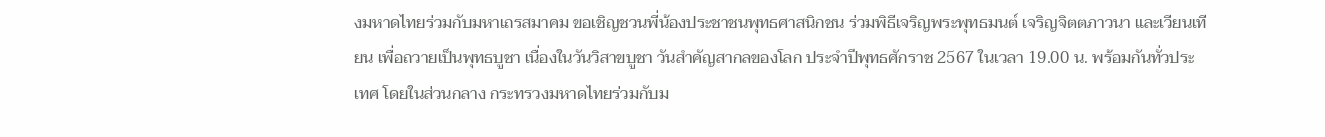งมหาดไทยร่วมกับมหาเถรสมาคม ขอเชิญชวนพี่น้องประชาชนพุทธศาสนิกชน ร่วมพิธีเจริญพระพุทธมนต์ เจริญจิตตภาวนา และเวียนเทียน เพื่อถวายเป็นพุทธบูชา เนื่องในวันวิสาขบูชา วันสำคัญสากลของโลก ประจำปีพุทธศักราช 2567 ในเวลา 19.00 น. พร้อมกันทั่วประเทศ โดยในส่วนกลาง กระทรวงมหาดไทยร่วมกับม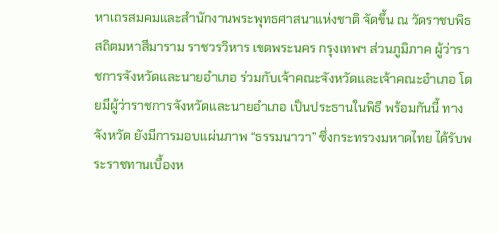หาเถรสมคมและสำนักงานพระพุทธศาสนาแห่งชาติ จัดขึ้น ณ วัดราชบพิธสถิตมหาสีมาราม ราชวรวิหาร เขตพระนคร กรุงเทพฯ ส่วนภูมิภาค ผู้ว่าราชการจังหวัดและนายอำเภอ ร่วมกับเจ้าคณะจังหวัดและเจ้าคณะอำเภอ โดยมีผู้ว่าราชการจังหวัดและนายอำเภอ เป็นประธานในพิธี พร้อมกันนี้ ทางจังหวัด ยังมีการมอบแผ่นภาพ “ธรรมนาวา” ซึ่งกระทรวงมหาดไทย ได้รับพระราชทานเบื้องห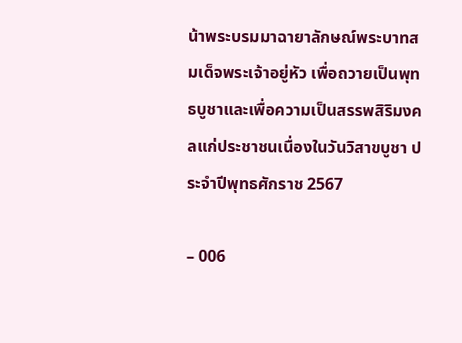น้าพระบรมมาฉายาลักษณ์พระบาทสมเด็จพระเจ้าอยู่หัว เพื่อถวายเป็นพุทธบูชาและเพื่อความเป็นสรรพสิริมงคลแก่ประชาชนเนื่องในวันวิสาขบูชา ประจำปีพุทธศักราช 2567

– 006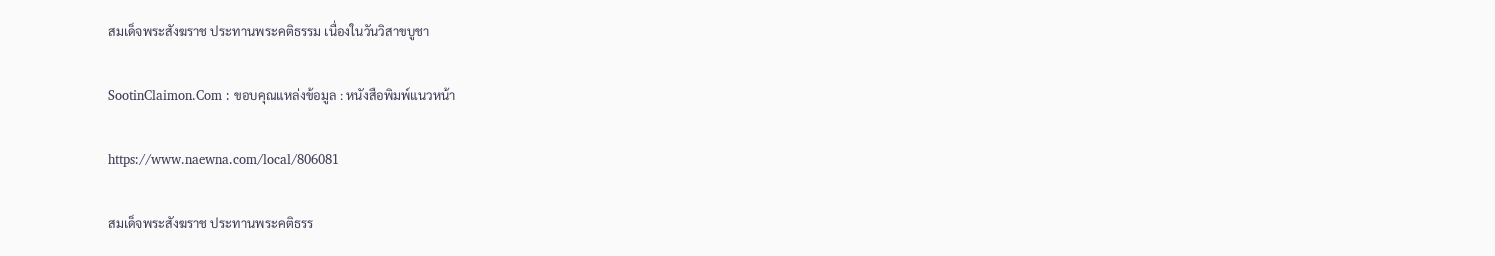สมเด็จพระสังฆราช ประทานพระคติธรรม เนื่องในวันวิสาขบูชา

SootinClaimon.Com : ขอบคุณแหล่งข้อมูล : หนังสือพิมพ์แนวหน้า

https://www.naewna.com/local/806081

สมเด็จพระสังฆราช ประทานพระคติธรร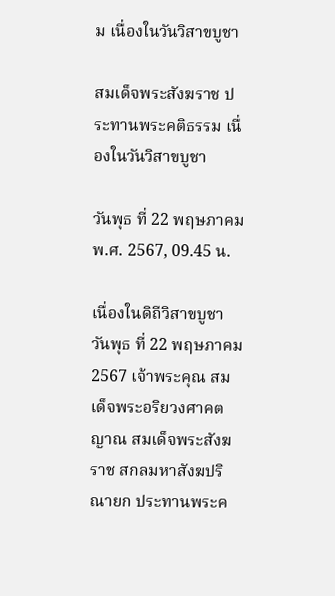ม เนื่องในวันวิสาขบูชา

สมเด็จพระสังฆราช ประทานพระคติธรรม เนื่องในวันวิสาขบูชา

วันพุธ ที่ 22 พฤษภาคม พ.ศ. 2567, 09.45 น.

เนื่องในดิถีวิสาขบูชา วันพุธ ที่ 22 พฤษภาคม 2567 เจ้าพระคุณ สมเด็จพระอริยวงศาคตญาณ สมเด็จพระสังฆราช สกลมหาสังฆปริณายก ประทานพระค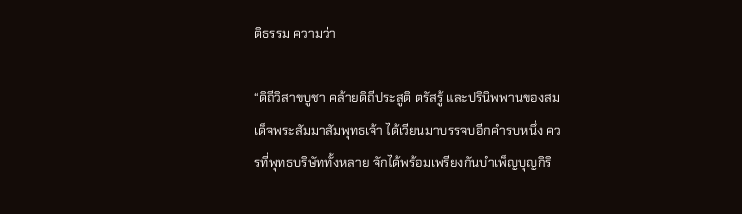ติธรรม ความว่า

“ดิถีวิสาขบูชา คล้ายดิถีประสูติ ตรัสรู้ และปรินิพพานของสมเด็จพระสัมมาสัมพุทธเจ้า ได้เวียนมาบรรจบอีกคำรบหนึ่ง ควรที่พุทธบริษัททั้งหลาย จักได้พร้อมเพรียงกันบำเพ็ญบุญกิริ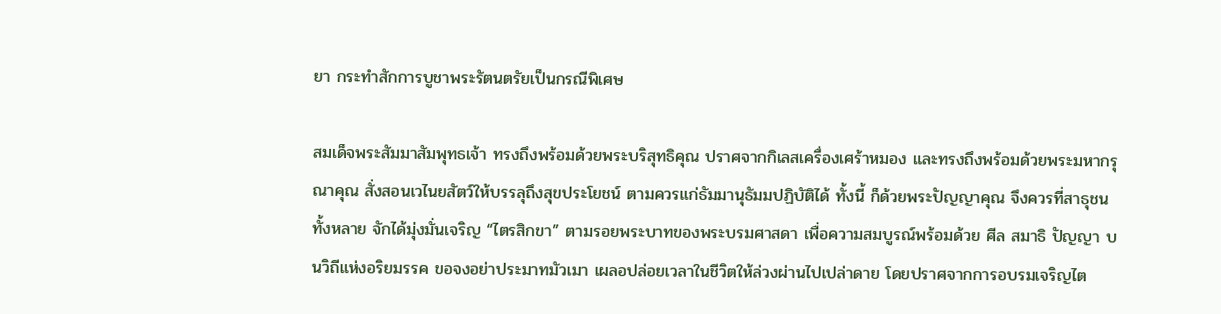ยา กระทำสักการบูชาพระรัตนตรัยเป็นกรณีพิเศษ

สมเด็จพระสัมมาสัมพุทธเจ้า ทรงถึงพร้อมด้วยพระบริสุทธิคุณ ปราศจากกิเลสเครื่องเศร้าหมอง และทรงถึงพร้อมด้วยพระมหากรุณาคุณ สั่งสอนเวไนยสัตว์ให้บรรลุถึงสุขประโยชน์ ตามควรแก่ธัมมานุธัมมปฏิบัติได้ ทั้งนี้ ก็ด้วยพระปัญญาคุณ จึงควรที่สาธุชนทั้งหลาย จักได้มุ่งมั่นเจริญ “ไตรสิกขา” ตามรอยพระบาทของพระบรมศาสดา เพื่อความสมบูรณ์พร้อมด้วย ศีล สมาธิ ปัญญา บนวิถีแห่งอริยมรรค ขอจงอย่าประมาทมัวเมา เผลอปล่อยเวลาในชีวิตให้ล่วงผ่านไปเปล่าดาย โดยปราศจากการอบรมเจริญไต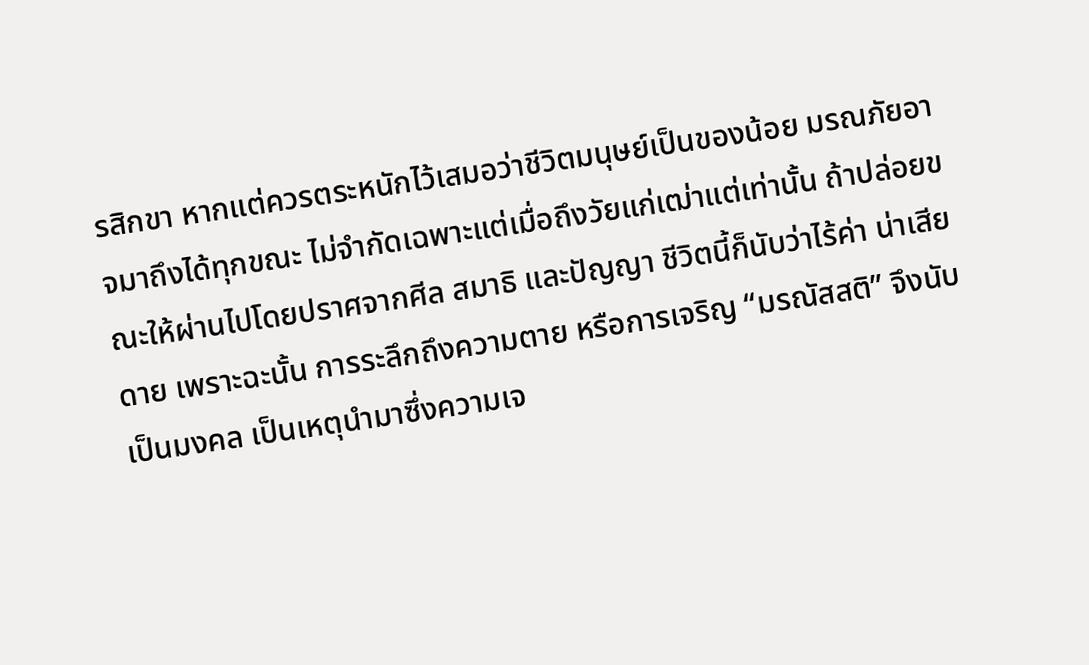รสิกขา หากแต่ควรตระหนักไว้เสมอว่าชีวิตมนุษย์เป็นของน้อย มรณภัยอาจมาถึงได้ทุกขณะ ไม่จำกัดเฉพาะแต่เมื่อถึงวัยแก่เฒ่าแต่เท่านั้น ถ้าปล่อยขณะให้ผ่านไปโดยปราศจากศีล สมาธิ และปัญญา ชีวิตนี้ก็นับว่าไร้ค่า น่าเสียดาย เพราะฉะนั้น การระลึกถึงความตาย หรือการเจริญ “มรณัสสติ” จึงนับเป็นมงคล เป็นเหตุนำมาซึ่งความเจ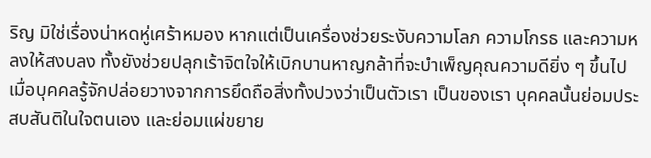ริญ มิใช่เรื่องน่าหดหู่เศร้าหมอง หากแต่เป็นเครื่องช่วยระงับความโลภ ความโกรธ และความหลงให้สงบลง ทั้งยังช่วยปลุกเร้าจิตใจให้เบิกบานหาญกล้าที่จะบำเพ็ญคุณความดียิ่ง ๆ ขึ้นไป เมื่อบุคคลรู้จักปล่อยวางจากการยึดถือสิ่งทั้งปวงว่าเป็นตัวเรา เป็นของเรา บุคคลนั้นย่อมประสบสันติในใจตนเอง และย่อมแผ่ขยาย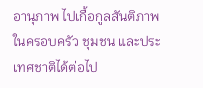อานุภาพ ไปเกื้อกูลสันติภาพในครอบครัว ชุมชน และประเทศชาติได้ต่อไป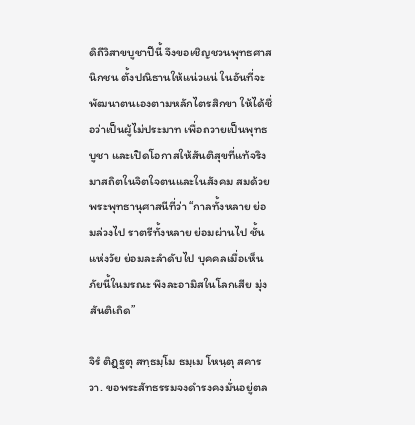ดิถีวิสาขบูชาปีนี้ จึงขอเชิญชวนพุทธศาสนิกชน ตั้งปณิธานให้แน่วแน่ ในอันที่จะพัฒนาตนเองตามหลักไตรสิกขา ให้ได้ชื่อว่าเป็นผู้ไม่ประมาท เพื่อถวายเป็นพุทธบูชา และเปิดโอกาสให้สันติสุขที่แท้จริง มาสถิตในจิตใจตนและในสังคม สมด้วยพระพุทธานุศาสนีที่ว่า “กาลทั้งหลาย ย่อมล่วงไป ราตรีทั้งหลาย ย่อมผ่านไป ชั้นแห่งวัย ย่อมละลำดับไป บุคคลเมื่อเห็นภัยนี้ในมรณะ พึงละอามิสในโลกเสีย มุ่งสันติเถิด”

จิรํ ติฏฺฐตุ สทฺธมฺโม ธมฺเม โหนฺตุ สคารวา. ขอพระสัทธรรมจงดํารงคงมั่นอยู่ตล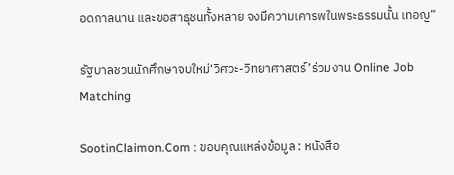อดกาลนาน และขอสาธุชนทั้งหลาย จงมีความเคารพในพระธรรมนั้น เทอญ”

รัฐบาลชวนนักศึกษาจบใหม่‘วิศวะ-วิทยาศาสตร์’ร่วมงาน Online Job Matching

SootinClaimon.Com : ขอบคุณแหล่งข้อมูล : หนังสือ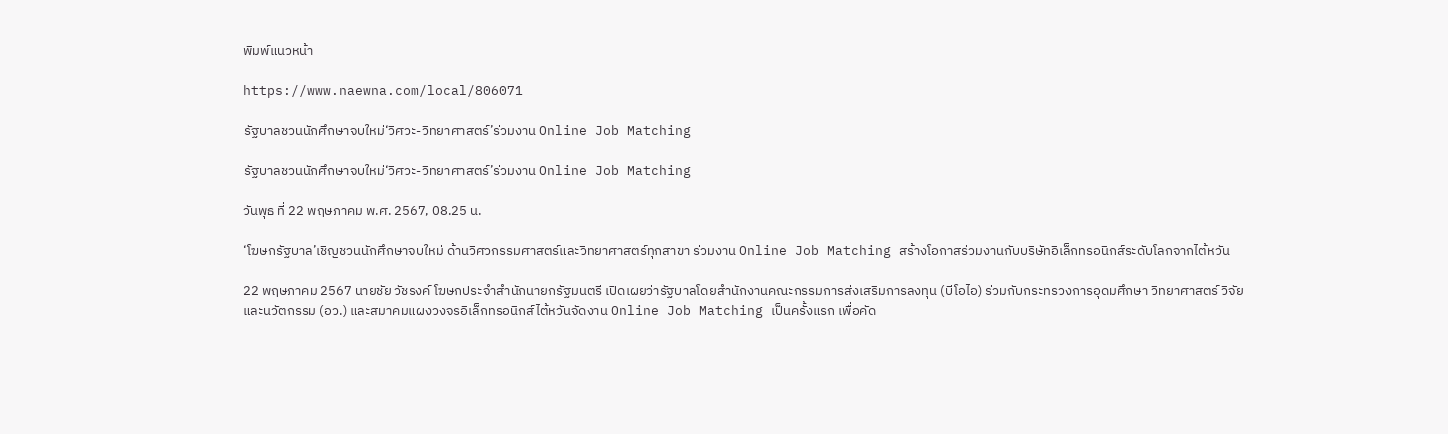พิมพ์แนวหน้า

https://www.naewna.com/local/806071

รัฐบาลชวนนักศึกษาจบใหม่‘วิศวะ-วิทยาศาสตร์’ร่วมงาน Online Job Matching

รัฐบาลชวนนักศึกษาจบใหม่‘วิศวะ-วิทยาศาสตร์’ร่วมงาน Online Job Matching

วันพุธ ที่ 22 พฤษภาคม พ.ศ. 2567, 08.25 น.

‘โฆษกรัฐบาล’เชิญชวนนักศึกษาจบใหม่ ด้านวิศวกรรมศาสตร์และวิทยาศาสตร์ทุกสาขา ร่วมงาน Online Job Matching สร้างโอกาสร่วมงานกับบริษัทอิเล็กทรอนิกส์ระดับโลกจากไต้หวัน

22 พฤษภาคม 2567 นายชัย วัชรงค์ โฆษกประจำสำนักนายกรัฐมนตรี เปิดเผยว่ารัฐบาลโดยสำนักงานคณะกรรมการส่งเสริมการลงทุน (บีโอไอ) ร่วมกับกระทรวงการอุดมศึกษา วิทยาศาสตร์ วิจัยและนวัตกรรม (อว.) และสมาคมแผงวงจรอิเล็กทรอนิกส์ไต้หวันจัดงาน Online Job Matching เป็นครั้งแรก เพื่อคัด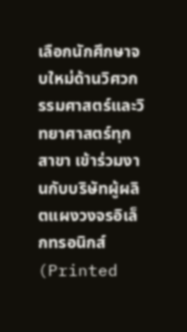เลือกนักศึกษาจบใหม่ด้านวิศวกรรมศาสตร์และวิทยาศาสตร์ทุกสาขา เข้าร่วมงานกับบริษัทผู้ผลิตแผงวงจรอิเล็กทรอนิกส์ (Printed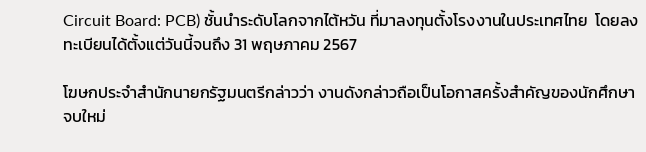Circuit Board: PCB) ชั้นนำระดับโลกจากไต้หวัน ที่มาลงทุนตั้งโรงงานในประเทศไทย  โดยลงทะเบียนได้ตั้งแต่วันนี้จนถึง 31 พฤษภาคม 2567

โฆษกประจำสำนักนายกรัฐมนตรีกล่าวว่า งานดังกล่าวถือเป็นโอกาสครั้งสำคัญของนักศึกษาจบใหม่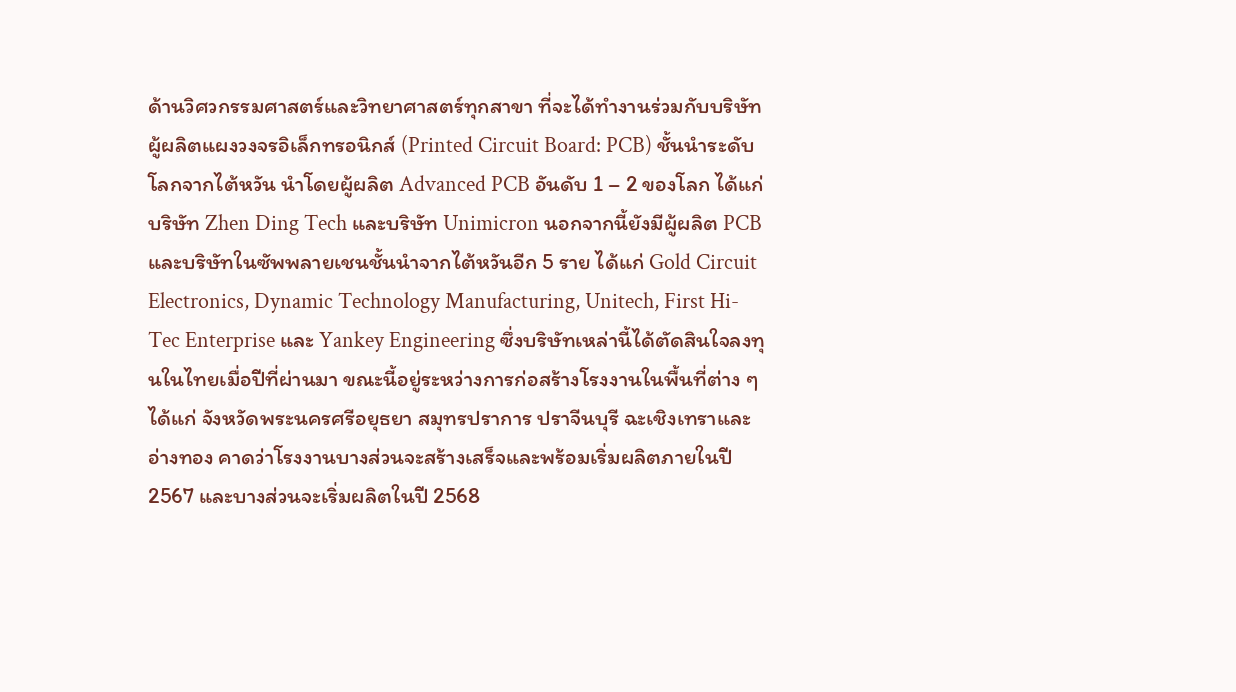ด้านวิศวกรรมศาสตร์และวิทยาศาสตร์ทุกสาขา ที่จะได้ทำงานร่วมกับบริษัทผู้ผลิตแผงวงจรอิเล็กทรอนิกส์ (Printed Circuit Board: PCB) ชั้นนำระดับโลกจากไต้หวัน นำโดยผู้ผลิต Advanced PCB อันดับ 1 – 2 ของโลก ได้แก่บริษัท Zhen Ding Tech และบริษัท Unimicron นอกจากนี้ยังมีผู้ผลิต PCB และบริษัทในซัพพลายเชนชั้นนำจากไต้หวันอีก 5 ราย ได้แก่ Gold Circuit Electronics, Dynamic Technology Manufacturing, Unitech, First Hi-Tec Enterprise และ Yankey Engineering ซึ่งบริษัทเหล่านี้ได้ตัดสินใจลงทุนในไทยเมื่อปีที่ผ่านมา ขณะนี้อยู่ระหว่างการก่อสร้างโรงงานในพื้นที่ต่าง ๆ ได้แก่ จังหวัดพระนครศรีอยุธยา สมุทรปราการ ปราจีนบุรี ฉะเชิงเทราและอ่างทอง คาดว่าโรงงานบางส่วนจะสร้างเสร็จและพร้อมเริ่มผลิตภายในปี 2567 และบางส่วนจะเริ่มผลิตในปี 2568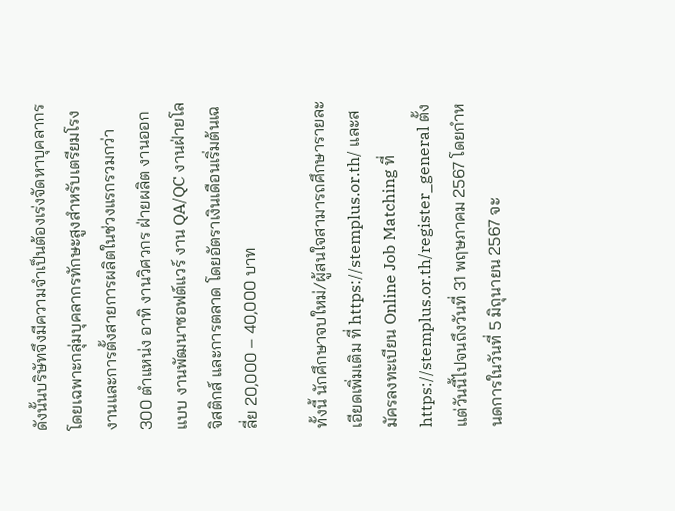ดังนั้นบริษัทจึงมีความจำเป็นต้องเร่งจัดหาบุคลากรโดยเฉพาะกลุ่มบุคลากรทักษะสูงสำหรับเตรียมโรงงานและการตั้งสายการผลิตในช่วงแรกรวมกว่า 300 ตำแหน่ง อาทิ งานวิศวกร ฝ่ายผลิต งานออกแบบ งานพัฒนาซอฟต์แวร์ งาน QA/QC งานฝ่ายโลจิสติกส์ และการตลาด โดยอัตราเงินเดือนเริ่มต้นเฉลี่ย 20,000 – 40,000 บาท

ทั้งนี้ นักศึกษาจบใหม่/ผู้สนใจสามารถศึกษารายละเอียดเพิ่มเติม ที่ https://stemplus.or.th/ และสมัครลงทะเบียน Online Job Matching ที่ https://stemplus.or.th/register_general ตั้งแต่วันนี้ไปจนถึงวันที่ 31 พฤษภาคม 2567 โดยกำหนดการในวันที่ 5 มิถุนายน 2567 จะ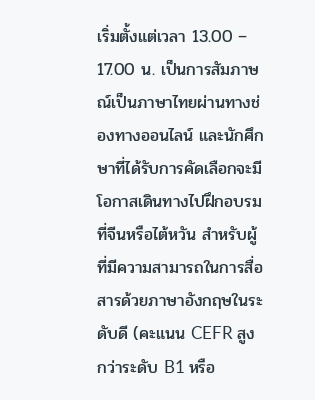เริ่มตั้งแต่เวลา 13.00 – 17.00 น. เป็นการสัมภาษณ์เป็นภาษาไทยผ่านทางช่องทางออนไลน์ และนักศึกษาที่ได้รับการคัดเลือกจะมีโอกาสเดินทางไปฝึกอบรมที่จีนหรือไต้หวัน สำหรับผู้ที่มีความสามารถในการสื่อสารด้วยภาษาอังกฤษในระดับดี (คะแนน CEFR สูงกว่าระดับ B1 หรือ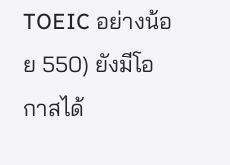TOEIC อย่างน้อย 550) ยังมีโอกาสได้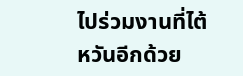ไปร่วมงานที่ไต้หวันอีกด้วย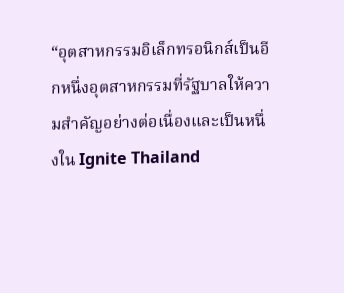“อุตสาหกรรมอิเล็กทรอนิกส์เป็นอีกหนึ่งอุตสาหกรรมที่รัฐบาลให้ความสำคัญอย่างต่อเนื่องและเป็นหนึ่งใน Ignite Thailand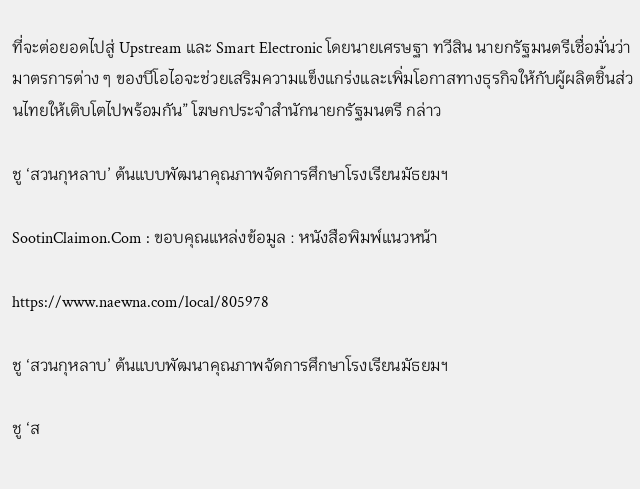ที่จะต่อยอดไปสู่ Upstream และ Smart Electronic โดยนายเศรษฐา ทวีสิน นายกรัฐมนตรีเชื่อมั่นว่ามาตรการต่าง ๆ ของบีโอไอจะช่วยเสริมความแข็งแกร่งและเพิ่มโอกาสทางธุรกิจให้กับผู้ผลิตชิ้นส่วนไทยให้เติบโตไปพร้อมกัน” โฆษกประจำสำนักนายกรัฐมนตรี กล่าว

ชู ‘สวนกุหลาบ’ ต้นแบบพัฒนาคุณภาพจัดการศึกษาโรงเรียนมัธยมฯ

SootinClaimon.Com : ขอบคุณแหล่งข้อมูล : หนังสือพิมพ์แนวหน้า

https://www.naewna.com/local/805978

ชู ‘สวนกุหลาบ’ ต้นแบบพัฒนาคุณภาพจัดการศึกษาโรงเรียนมัธยมฯ

ชู ‘ส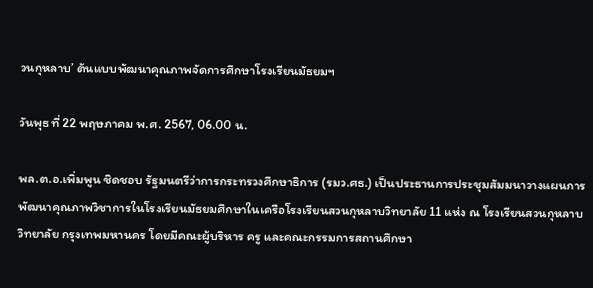วนกุหลาบ’ ต้นแบบพัฒนาคุณภาพจัดการศึกษาโรงเรียนมัธยมฯ

วันพุธ ที่ 22 พฤษภาคม พ.ศ. 2567, 06.00 น.

พล.ต.อ.เพิ่มพูน ชิดชอบ รัฐมนตรีว่าการกระทรวงศึกษาธิการ (รมว.ศธ.) เป็นประธานการประชุมสัมมนาวางแผนการพัฒนาคุณภาพวิชาการในโรงเรียนมัธยมศึกษาในเครือโรงเรียนสวนกุหลาบวิทยาลัย 11 แห่ง ณ โรงเรียนสวนกุหลาบวิทยาลัย กรุงเทพมหานคร โดยมีคณะผู้บริหาร ครู และคณะกรรมการสถานศึกษา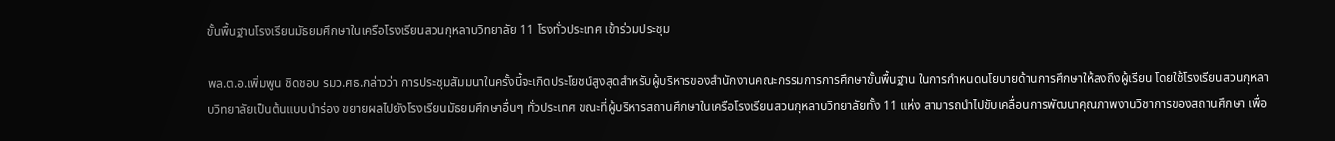ขั้นพื้นฐานโรงเรียนมัธยมศึกษาในเครือโรงเรียนสวนกุหลาบวิทยาลัย 11 โรงทั่วประเทศ เข้าร่วมประชุม

พล.ต.อ.เพิ่มพูน ชิดชอบ รมว.ศธ.กล่าวว่า การประชุมสัมมนาในครั้งนี้จะเกิดประโยชน์สูงสุดสำหรับผู้บริหารของสำนักงานคณะกรรมการการศึกษาขั้นพื้นฐาน ในการกำหนดนโยบายด้านการศึกษาให้ลงถึงผู้เรียน โดยใช้โรงเรียนสวนกุหลาบวิทยาลัยเป็นต้นแบบนำร่อง ขยายผลไปยังโรงเรียนมัธยมศึกษาอื่นๆ ทั่วประเทศ ขณะที่ผู้บริหารสถานศึกษาในเครือโรงเรียนสวนกุหลาบวิทยาลัยทั้ง 11 แห่ง สามารถนำไปขับเคลื่อนการพัฒนาคุณภาพงานวิชาการของสถานศึกษา เพื่อ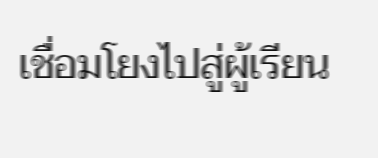เชื่อมโยงไปสู่ผู้เรียน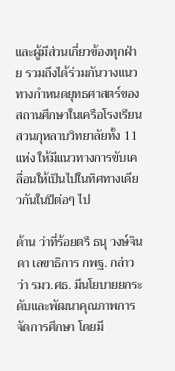และผู้มีส่วนเกี่ยวข้องทุกฝ่าย รวมถึงได้ร่วมกันวางแนวทางกำหนดยุทธศาสตร์ของสถานศึกษาในเครือโรงเรียนสวนกุหลาบวิทยาลัยทั้ง 11 แห่ง ให้มีแนวทางการขับเคลื่อนให้เป็นไปในทิศทางเดียวกันในปีต่อๆ ไป

ด้าน ว่าที่ร้อยตรี ธนุ วงษ์จินดา เลขาธิการ กพฐ. กล่าวว่า รมว.ศธ. มีนโยบายยกระดับและพัฒนาคุณภาพการจัดการศึกษา โดยมี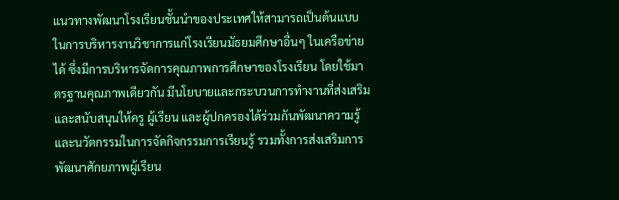แนวทางพัฒนาโรงเรียนชั้นนำของประเทศให้สามารถเป็นต้นแบบในการบริหารงานวิชาการแก่โรงเรียนมัธยมศึกษาอื่นๆ ในเครือข่ายได้ ซึ่งมีการบริหารจัดการคุณภาพการศึกษาของโรงเรียน โดยใช้มาตรฐานคุณภาพเดียวกัน มีนโยบายและกระบวนการทำงานที่ส่งเสริมและสนับสนุนให้ครู ผู้เรียน และผู้ปกครองได้ร่วมกันพัฒนาความรู้และนวัตกรรมในการจัดกิจกรรมการเรียนรู้ รวมทั้งการส่งเสริมการพัฒนาศักยภาพผู้เรียน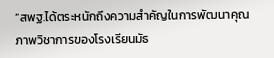“สพฐ.ได้ตระหนักถึงความสำคัญในการพัฒนาคุณภาพวิชาการของโรงเรียนมัธ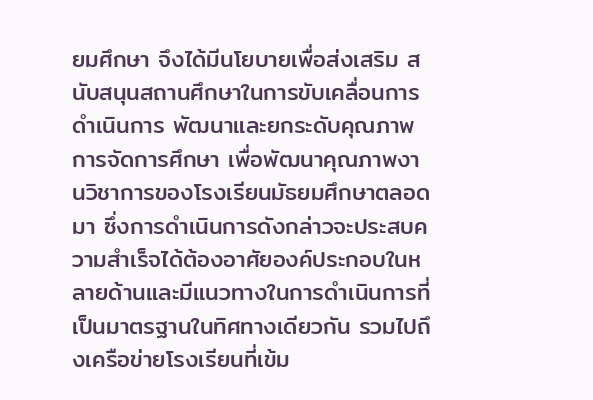ยมศึกษา จึงได้มีนโยบายเพื่อส่งเสริม สนับสนุนสถานศึกษาในการขับเคลื่อนการดำเนินการ พัฒนาและยกระดับคุณภาพการจัดการศึกษา เพื่อพัฒนาคุณภาพงานวิชาการของโรงเรียนมัธยมศึกษาตลอดมา ซึ่งการดำเนินการดังกล่าวจะประสบความสำเร็จได้ต้องอาศัยองค์ประกอบในหลายด้านและมีแนวทางในการดำเนินการที่เป็นมาตรฐานในทิศทางเดียวกัน รวมไปถึงเครือข่ายโรงเรียนที่เข้ม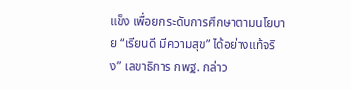แข็ง เพื่อยกระดับการศึกษาตามนโยบาย “เรียนดี มีความสุข” ได้อย่างแท้จริง” เลขาธิการ กพฐ. กล่าว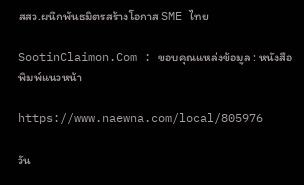สสว.ผนึกพันธมิตรสร้างโอกาส SME ไทย

SootinClaimon.Com : ขอบคุณแหล่งข้อมูล : หนังสือพิมพ์แนวหน้า

https://www.naewna.com/local/805976

วัน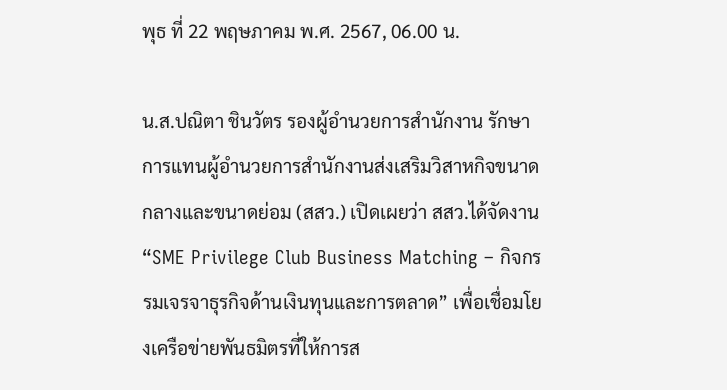พุธ ที่ 22 พฤษภาคม พ.ศ. 2567, 06.00 น.

น.ส.ปณิตา ชินวัตร รองผู้อำนวยการสำนักงาน รักษาการแทนผู้อำนวยการสำนักงานส่งเสริมวิสาหกิจขนาดกลางและขนาดย่อม (สสว.) เปิดเผยว่า สสว.ได้จัดงาน “SME Privilege Club Business Matching – กิจกรรมเจรจาธุรกิจด้านเงินทุนและการตลาด” เพื่อเชื่อมโยงเครือข่ายพันธมิตรที่ให้การส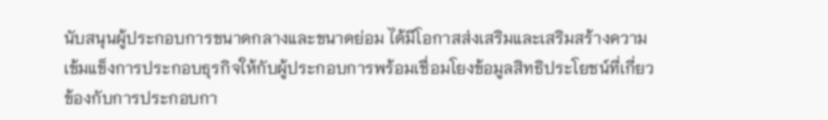นับสนุนผู้ประกอบการขนาดกลางและขนาดย่อม ได้มีโอกาสส่งเสริมและเสริมสร้างความเข้มแข็งการประกอบธุรกิจให้กับผู้ประกอบการพร้อมเชื่อมโยงข้อมูลสิทธิประโยชน์ที่เกี่ยวข้องกับการประกอบกา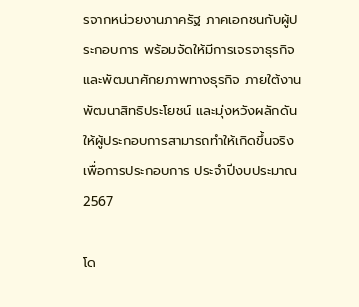รจากหน่วยงานภาครัฐ ภาคเอกชนกับผู้ประกอบการ พร้อมจัดให้มีการเจรจาธุรกิจ และพัฒนาศักยภาพทางธุรกิจ ภายใต้งานพัฒนาสิทธิประโยชน์ และมุ่งหวังผลักดันให้ผู้ประกอบการสามารถทำให้เกิดขึ้นจริงเพื่อการประกอบการ ประจำปีงบประมาณ 2567

โด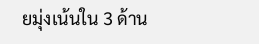ยมุ่งเน้นใน 3 ด้าน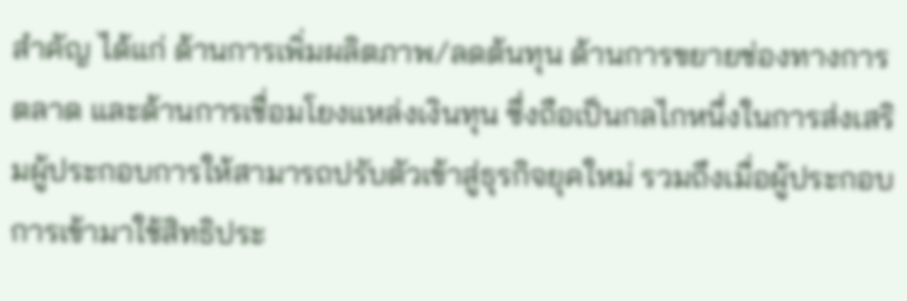สำคัญ ได้แก่ ด้านการเพิ่มผลิตภาพ/ลดต้นทุน ด้านการขยายช่องทางการตลาด และด้านการเชื่อมโยงแหล่งเงินทุน ซึ่งถือเป็นกลไกหนึ่งในการส่งเสริมผู้ประกอบการให้สามารถปรับตัวเข้าสู่ธุรกิจยุคใหม่ รวมถึงเมื่อผู้ประกอบการเข้ามาใช้สิทธิประ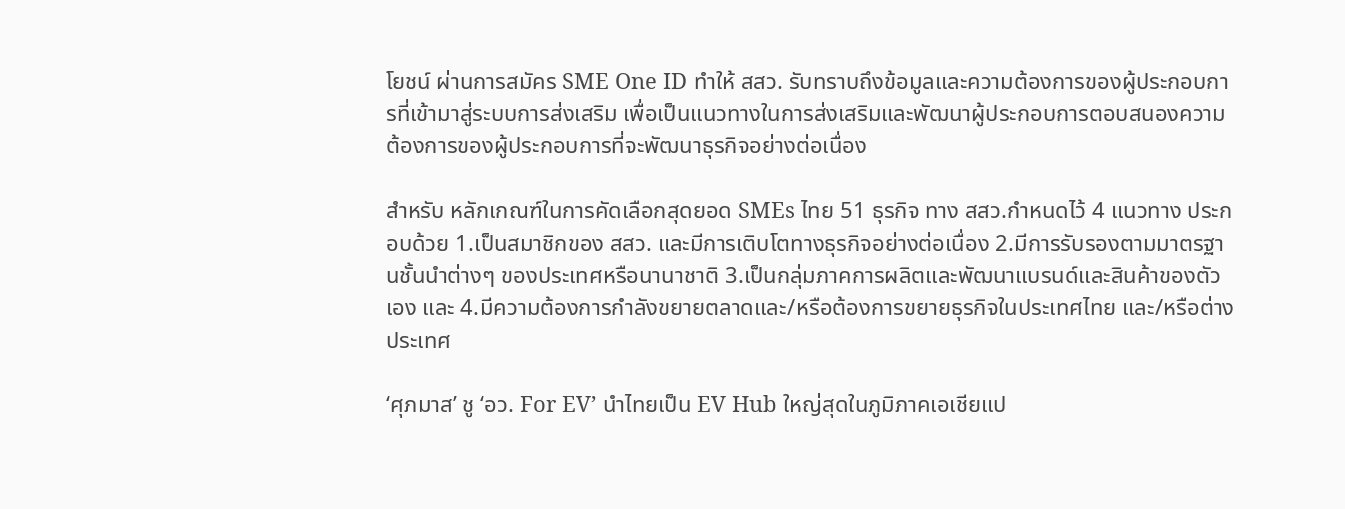โยชน์ ผ่านการสมัคร SME One ID ทำให้ สสว. รับทราบถึงข้อมูลและความต้องการของผู้ประกอบการที่เข้ามาสู่ระบบการส่งเสริม เพื่อเป็นแนวทางในการส่งเสริมและพัฒนาผู้ประกอบการตอบสนองความต้องการของผู้ประกอบการที่จะพัฒนาธุรกิจอย่างต่อเนื่อง

สำหรับ หลักเกณฑ์ในการคัดเลือกสุดยอด SMEs ไทย 51 ธุรกิจ ทาง สสว.กำหนดไว้ 4 แนวทาง ประกอบด้วย 1.เป็นสมาชิกของ สสว. และมีการเติบโตทางธุรกิจอย่างต่อเนื่อง 2.มีการรับรองตามมาตรฐานชั้นนำต่างๆ ของประเทศหรือนานาชาติ 3.เป็นกลุ่มภาคการผลิตและพัฒนาแบรนด์และสินค้าของตัวเอง และ 4.มีความต้องการกำลังขยายตลาดและ/หรือต้องการขยายธุรกิจในประเทศไทย และ/หรือต่างประเทศ

‘ศุภมาส’ ชู ‘อว. For EV’ นำไทยเป็น EV Hub ใหญ่สุดในภูมิภาคเอเชียแป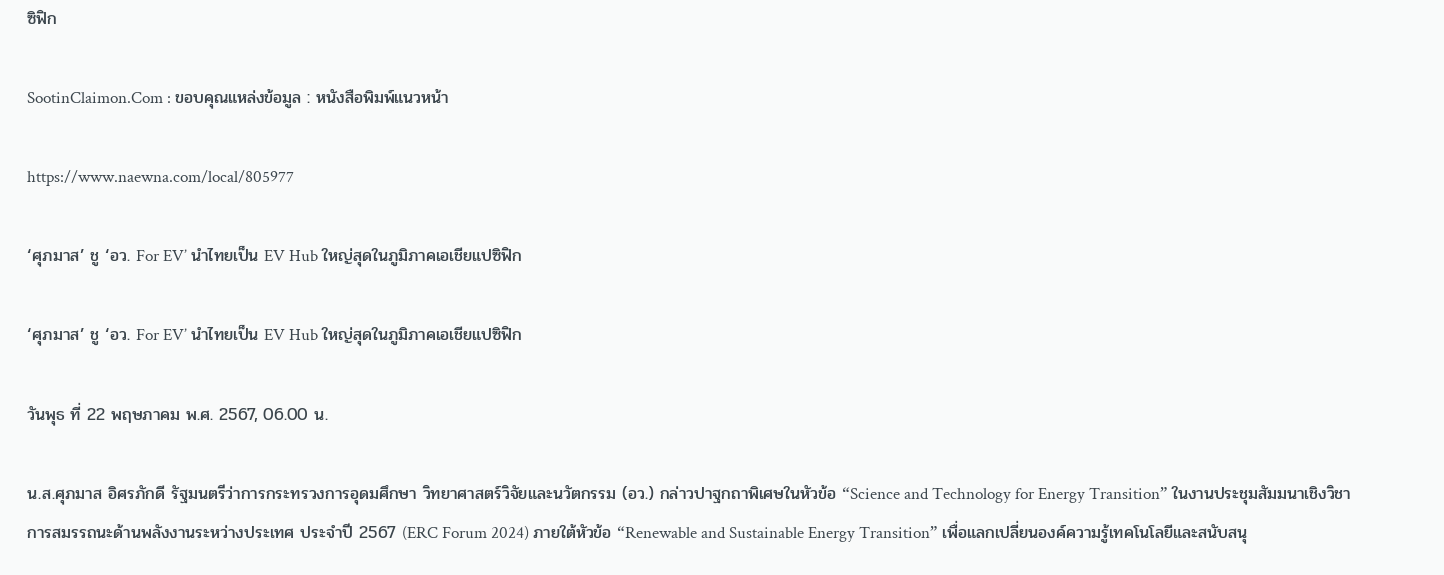ซิฟิก

SootinClaimon.Com : ขอบคุณแหล่งข้อมูล : หนังสือพิมพ์แนวหน้า

https://www.naewna.com/local/805977

‘ศุภมาส’ ชู ‘อว. For EV’ นำไทยเป็น EV Hub ใหญ่สุดในภูมิภาคเอเชียแปซิฟิก

‘ศุภมาส’ ชู ‘อว. For EV’ นำไทยเป็น EV Hub ใหญ่สุดในภูมิภาคเอเชียแปซิฟิก

วันพุธ ที่ 22 พฤษภาคม พ.ศ. 2567, 06.00 น.

น.ส.ศุภมาส อิศรภักดี รัฐมนตรีว่าการกระทรวงการอุดมศึกษา วิทยาศาสตร์วิจัยและนวัตกรรม (อว.) กล่าวปาฐกถาพิเศษในหัวข้อ “Science and Technology for Energy Transition” ในงานประชุมสัมมนาเชิงวิชาการสมรรถนะด้านพลังงานระหว่างประเทศ ประจำปี 2567 (ERC Forum 2024) ภายใต้หัวข้อ “Renewable and Sustainable Energy Transition” เพื่อแลกเปลี่ยนองค์ความรู้เทคโนโลยีและสนับสนุ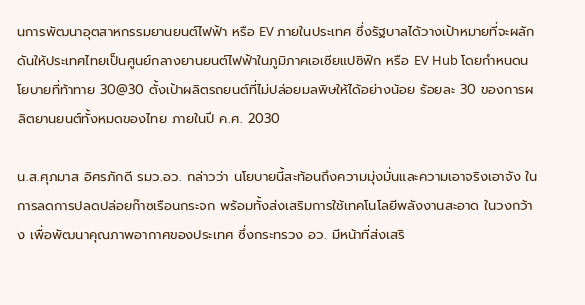นการพัฒนาอุตสาหกรรมยานยนต์ไฟฟ้า หรือ EV ภายในประเทศ ซึ่งรัฐบาลได้วางเป้าหมายที่จะผลักดันให้ประเทศไทยเป็นศูนย์กลางยานยนต์ไฟฟ้าในภูมิภาคเอเซียแปซิฟิก หรือ EV Hub โดยกำหนดนโยบายที่ท้าทาย 30@30 ตั้งเป้าผลิตรถยนต์ที่ไม่ปล่อยมลพิษให้ได้อย่างน้อย ร้อยละ 30 ของการผลิตยานยนต์ทั้งหมดของไทย ภายในปี ค.ศ. 2030

น.ส.ศุภมาส อิศรภักดี รมว.อว. กล่าวว่า นโยบายนี้สะท้อนถึงความมุ่งมั่นและความเอาจริงเอาจัง ในการลดการปลดปล่อยก๊าซเรือนกระจก พร้อมทั้งส่งเสริมการใช้เทคโนโลยีพลังงานสะอาด ในวงกว้าง เพื่อพัฒนาคุณภาพอากาศของประเทศ ซึ่งกระทรวง อว. มีหน้าที่ส่งเสริ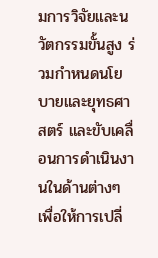มการวิจัยและนวัตกรรมขั้นสูง ร่วมกำหนดนโยบายและยุทธศาสตร์ และขับเคลื่อนการดำเนินงานในด้านต่างๆ เพื่อให้การเปลี่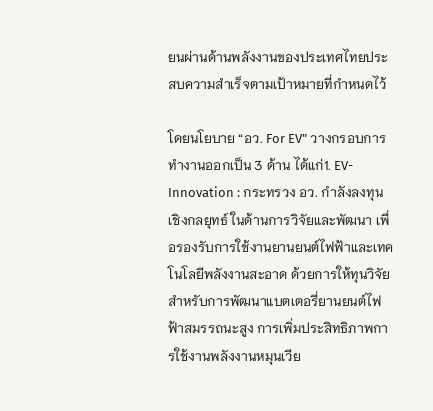ยนผ่านด้านพลังงานของประเทศไทยประสบความสำเร็จตามเป้าหมายที่กำหนดไว้

โดยนโยบาย “อว. For EV” วางกรอบการทำงานออกเป็น 3 ด้าน ได้แก่1. EV-Innovation : กระทรวง อว. กำลังลงทุนเชิงกลยุทธ์ ในด้านการวิจัยและพัฒนา เพื่อรองรับการใช้งานยานยนต์ไฟฟ้าและเทคโนโลยีพลังงานสะอาด ด้วยการให้ทุนวิจัย สำหรับการพัฒนาแบตเตอรี่ยานยนต์ไฟฟ้าสมรรถนะสูง การเพิ่มประสิทธิภาพการใช้งานพลังงานหมุนเวีย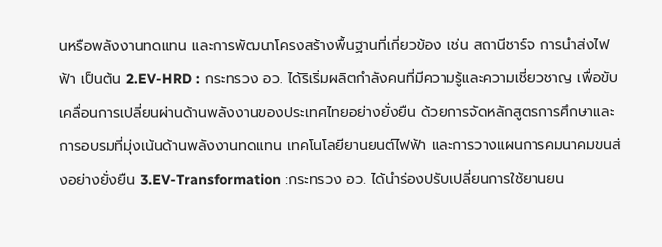นหรือพลังงานทดแทน และการพัฒนาโครงสร้างพื้นฐานที่เกี่ยวข้อง เช่น สถานีชาร์จ การนำส่งไฟฟ้า เป็นต้น 2.EV-HRD : กระทรวง อว. ได้ริเริ่มผลิตกำลังคนที่มีความรู้และความเชี่ยวชาญ เพื่อขับเคลื่อนการเปลี่ยนผ่านด้านพลังงานของประเทศไทยอย่างยั่งยืน ด้วยการจัดหลักสูตรการศึกษาและการอบรมที่มุ่งเน้นด้านพลังงานทดแทน เทคโนโลยียานยนต์ไฟฟ้า และการวางแผนการคมนาคมขนส่งอย่างยั่งยืน 3.EV-Transformation :กระทรวง อว. ได้นำร่องปรับเปลี่ยนการใช้ยานยน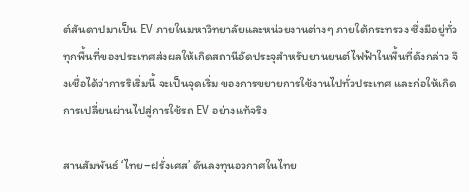ต์สันดาปมาเป็น EV ภายในมหาวิทยาลัยและหน่วยงานต่างๆ ภายใต้กระทรวง ซึ่งมีอยู่ทั่วทุกพื้นที่ของประเทศส่งผลให้เกิดสถานีอัดประจุสำหรับยานยนต์ไฟฟ้าในพื้นที่ดังกล่าว จึงเชื่อได้ว่าการริเริ่มนี้ จะเป็นจุดเริ่ม ของการขยายการใช้งานไปทั่วประเทศ และก่อให้เกิดการเปลี่ยนผ่านไปสู่การใช้รถ EV อย่างแท้จริง

สานสัมพันธ์ ‘ไทย–ฝรั่งเศส’ ดันลงทุนอวกาศในไทย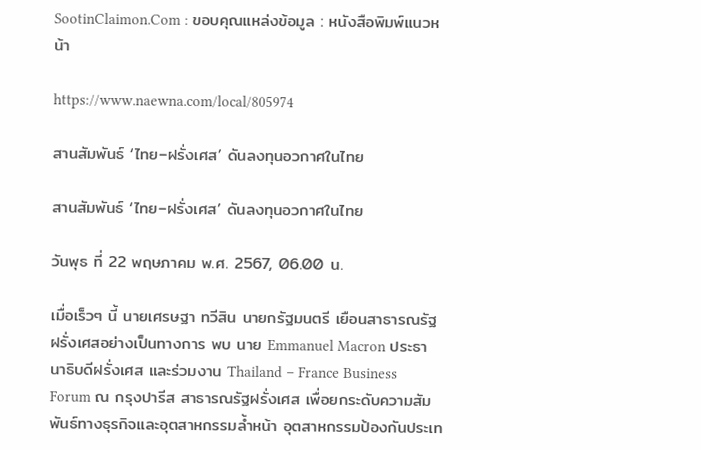SootinClaimon.Com : ขอบคุณแหล่งข้อมูล : หนังสือพิมพ์แนวหน้า

https://www.naewna.com/local/805974

สานสัมพันธ์ ‘ไทย–ฝรั่งเศส’ ดันลงทุนอวกาศในไทย

สานสัมพันธ์ ‘ไทย–ฝรั่งเศส’ ดันลงทุนอวกาศในไทย

วันพุธ ที่ 22 พฤษภาคม พ.ศ. 2567, 06.00 น.

เมื่อเร็วๆ นี้ นายเศรษฐา ทวีสิน นายกรัฐมนตรี เยือนสาธารณรัฐฝรั่งเศสอย่างเป็นทางการ พบ นาย Emmanuel Macron ประธานาธิบดีฝรั่งเศส และร่วมงาน Thailand – France Business Forum ณ กรุงปารีส สาธารณรัฐฝรั่งเศส เพื่อยกระดับความสัมพันธ์ทางธุรกิจและอุตสาหกรรมล้ำหน้า อุตสาหกรรมป้องกันประเท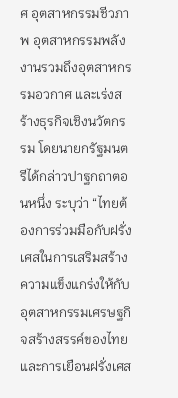ศ อุตสาหกรรมชีวภาพ อุตสาหกรรมพลังงานรวมถึงอุตสาหกรรมอวกาศ และเร่งสร้างธุรกิจเชิงนวัตกรรม โดยนายกรัฐมนตรีได้กล่าวปาฐกถาตอนหนึ่ง ระบุว่า “ไทยต้องการร่วมมือกับฝรั่งเศสในการเสริมสร้างความแข็งแกร่งให้กับอุตสาหกรรมเศรษฐกิจสร้างสรรค์ของไทย และการเยือนฝรั่งเศส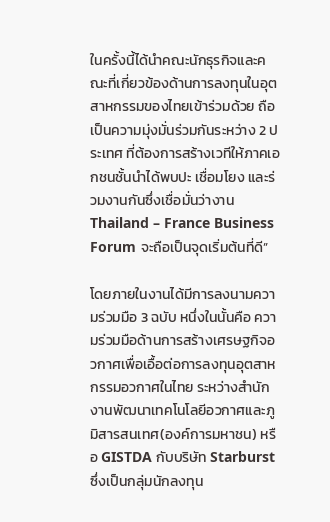ในครั้งนี้ได้นำคณะนักธุรกิจและคณะที่เกี่ยวข้องด้านการลงทุนในอุตสาหกรรมของไทยเข้าร่วมด้วย ถือเป็นความมุ่งมั่นร่วมกันระหว่าง 2 ประเทศ ที่ต้องการสร้างเวทีให้ภาคเอกชนชั้นนำได้พบปะ เชื่อมโยง และร่วมงานกันซึ่งเชื่อมั่นว่างาน Thailand – France Business Forum จะถือเป็นจุดเริ่มต้นที่ดี”

โดยภายในงานได้มีการลงนามความร่วมมือ 3 ฉบับ หนึ่งในนั้นคือ ความร่วมมือด้านการสร้างเศรษฐกิจอวกาศเพื่อเอื้อต่อการลงทุนอุตสาหกรรมอวกาศในไทย ระหว่างสำนักงานพัฒนาเทคโนโลยีอวกาศและภูมิสารสนเทศ(องค์การมหาชน) หรือ GISTDA กับบริษัท Starburst ซึ่งเป็นกลุ่มนักลงทุน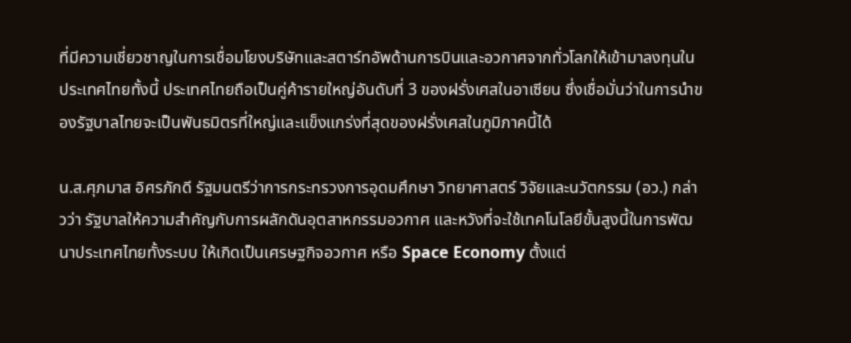ที่มีความเชี่ยวชาญในการเชื่อมโยงบริษัทและสตาร์ทอัพด้านการบินและอวกาศจากทั่วโลกให้เข้ามาลงทุนในประเทศไทยทั้งนี้ ประเทศไทยถือเป็นคู่ค้ารายใหญ่อันดับที่ 3 ของฝรั่งเศสในอาเซียน ซึ่งเชื่อมั่นว่าในการนำของรัฐบาลไทยจะเป็นพันธมิตรที่ใหญ่และแข็งแกร่งที่สุดของฝรั่งเศสในภูมิภาคนี้ได้

น.ส.ศุภมาส อิศรภักดี รัฐมนตรีว่าการกระทรวงการอุดมศึกษา วิทยาศาสตร์ วิจัยและนวัตกรรม (อว.) กล่าวว่า รัฐบาลให้ความสำคัญกับการผลักดันอุตสาหกรรมอวกาศ และหวังที่จะใช้เทคโนโลยีขั้นสูงนี้ในการพัฒนาประเทศไทยทั้งระบบ ให้เกิดเป็นเศรษฐกิจอวกาศ หรือ Space Economy ตั้งแต่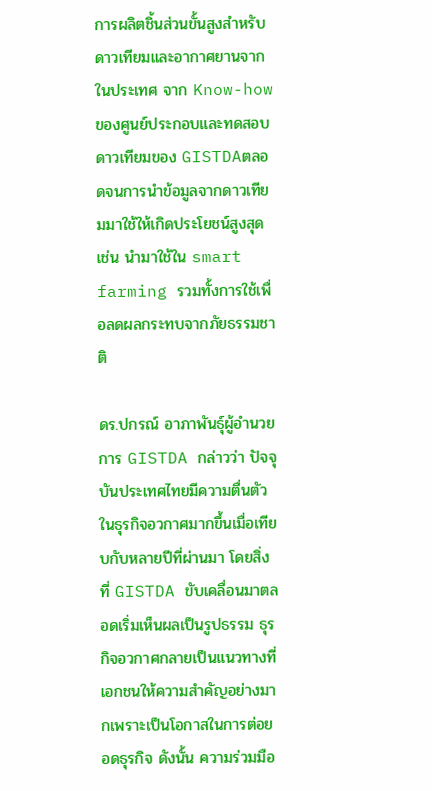การผลิตชิ้นส่วนขั้นสูงสำหรับดาวเทียมและอากาศยานจากในประเทศ จาก Know-how ของศูนย์ประกอบและทดสอบดาวเทียมของ GISTDAตลอดจนการนำข้อมูลจากดาวเทียมมาใช้ให้เกิดประโยชน์สูงสุด เช่น นำมาใช้ใน smart farming รวมทั้งการใช้เพื่อลดผลกระทบจากภัยธรรมชาติ

ดร.ปกรณ์ อาภาพันธุ์ผู้อำนวยการ GISTDA กล่าวว่า ปัจจุบันประเทศไทยมีความตื่นตัวในธุรกิจอวกาศมากขึ้นเมื่อเทียบกับหลายปีที่ผ่านมา โดยสิ่งที่ GISTDA ขับเคลื่อนมาตลอดเริ่มเห็นผลเป็นรูปธรรม ธุรกิจอวกาศกลายเป็นแนวทางที่เอกชนให้ความสำคัญอย่างมากเพราะเป็นโอกาสในการต่อยอดธุรกิจ ดังนั้น ความร่วมมือ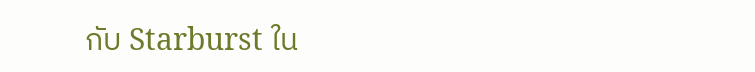กับ Starburst ใน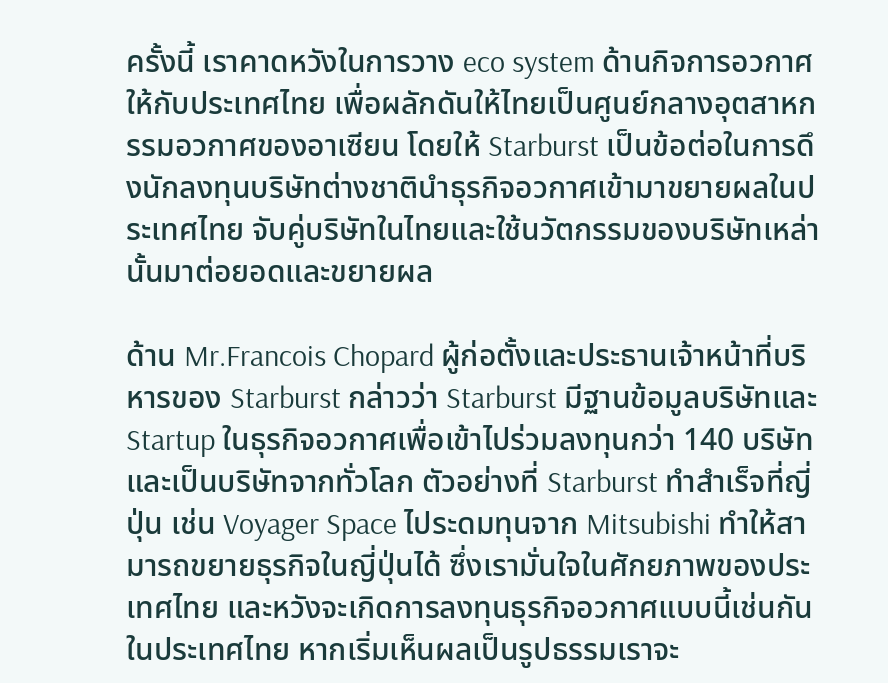ครั้งนี้ เราคาดหวังในการวาง eco system ด้านกิจการอวกาศให้กับประเทศไทย เพื่อผลักดันให้ไทยเป็นศูนย์กลางอุตสาหกรรมอวกาศของอาเซียน โดยให้ Starburst เป็นข้อต่อในการดึงนักลงทุนบริษัทต่างชาตินำธุรกิจอวกาศเข้ามาขยายผลในประเทศไทย จับคู่บริษัทในไทยและใช้นวัตกรรมของบริษัทเหล่านั้นมาต่อยอดและขยายผล

ด้าน Mr.Francois Chopard ผู้ก่อตั้งและประธานเจ้าหน้าที่บริหารของ Starburst กล่าวว่า Starburst มีฐานข้อมูลบริษัทและ Startup ในธุรกิจอวกาศเพื่อเข้าไปร่วมลงทุนกว่า 140 บริษัทและเป็นบริษัทจากทั่วโลก ตัวอย่างที่ Starburst ทำสำเร็จที่ญี่ปุ่น เช่น Voyager Space ไประดมทุนจาก Mitsubishi ทำให้สามารถขยายธุรกิจในญี่ปุ่นได้ ซึ่งเรามั่นใจในศักยภาพของประเทศไทย และหวังจะเกิดการลงทุนธุรกิจอวกาศแบบนี้เช่นกันในประเทศไทย หากเริ่มเห็นผลเป็นรูปธรรมเราจะ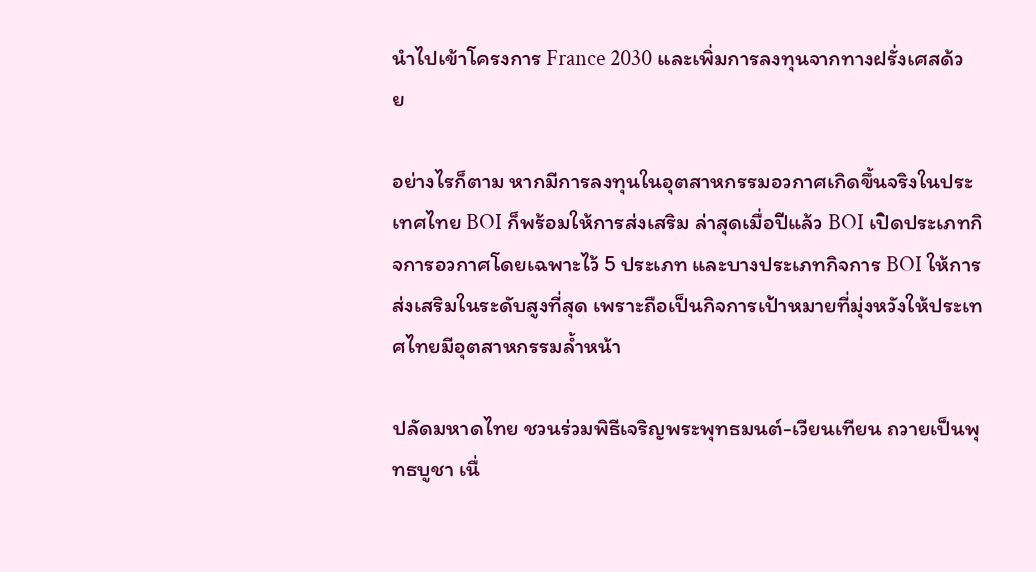นำไปเข้าโครงการ France 2030 และเพิ่มการลงทุนจากทางฝรั่งเศสด้วย

อย่างไรก็ตาม หากมีการลงทุนในอุตสาหกรรมอวกาศเกิดขึ้นจริงในประเทศไทย BOI ก็พร้อมให้การส่งเสริม ล่าสุดเมื่อปีแล้ว BOI เปิดประเภทกิจการอวกาศโดยเฉพาะไว้ 5 ประเภท และบางประเภทกิจการ BOI ให้การส่งเสริมในระดับสูงที่สุด เพราะถือเป็นกิจการเป้าหมายที่มุ่งหวังให้ประเทศไทยมีอุตสาหกรรมล้ำหน้า

ปลัดมหาดไทย ชวนร่วมพิธีเจริญพระพุทธมนต์-เวียนเทียน ถวายเป็นพุทธบูชา เนื่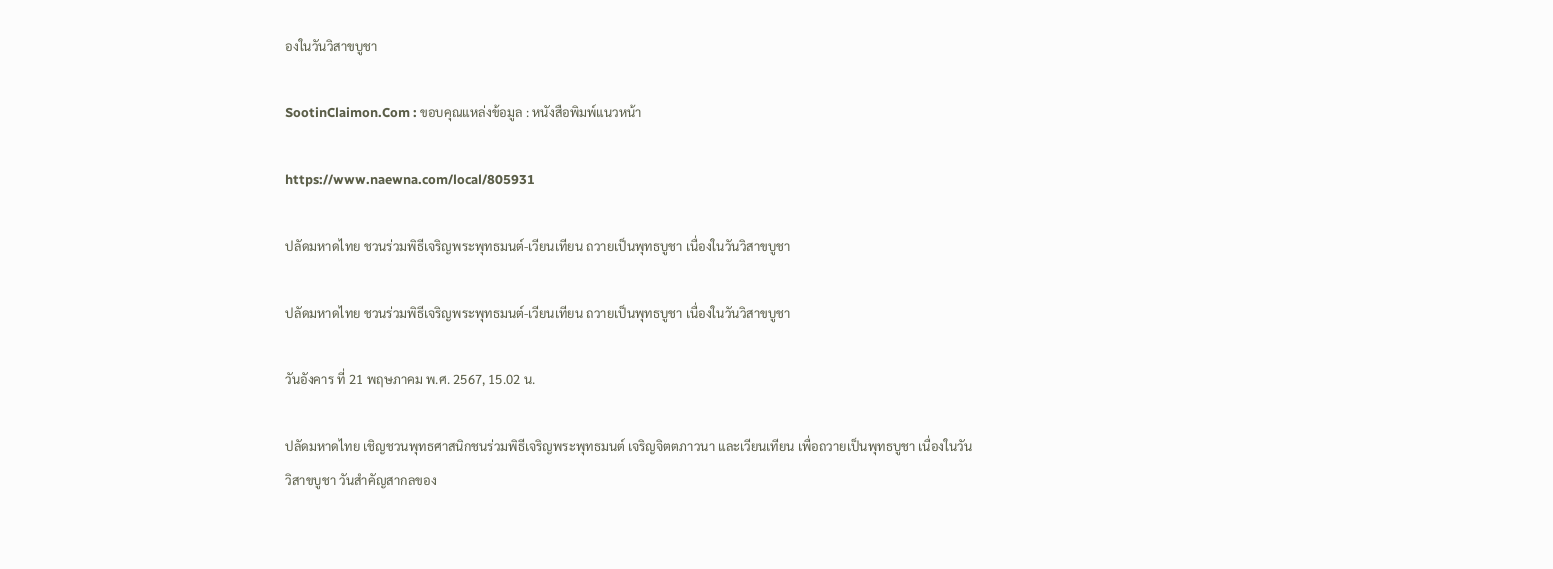องในวันวิสาขบูชา

SootinClaimon.Com : ขอบคุณแหล่งข้อมูล : หนังสือพิมพ์แนวหน้า

https://www.naewna.com/local/805931

ปลัดมหาดไทย ชวนร่วมพิธีเจริญพระพุทธมนต์-เวียนเทียน ถวายเป็นพุทธบูชา เนื่องในวันวิสาขบูชา

ปลัดมหาดไทย ชวนร่วมพิธีเจริญพระพุทธมนต์-เวียนเทียน ถวายเป็นพุทธบูชา เนื่องในวันวิสาขบูชา

วันอังคาร ที่ 21 พฤษภาคม พ.ศ. 2567, 15.02 น.

ปลัดมหาดไทย เชิญชวนพุทธศาสนิกชนร่วมพิธีเจริญพระพุทธมนต์ เจริญจิตตภาวนา และเวียนเทียน เพื่อถวายเป็นพุทธบูชา เนื่องในวันวิสาขบูชา วันสำคัญสากลของ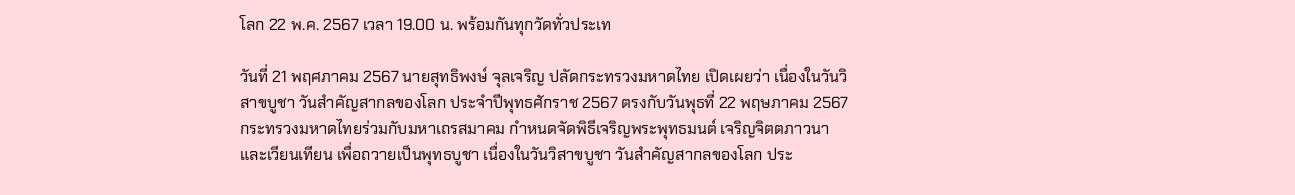โลก 22 พ.ค. 2567 เวลา 19.00 น. พร้อมกันทุกวัดทั่วประเท

วันที่ 21 พฤศภาคม 2567 นายสุทธิพงษ์ จุลเจริญ ปลัดกระทรวงมหาดไทย เปิดเผยว่า เนื่องในวันวิสาขบูชา วันสำคัญสากลของโลก ประจำปีพุทธศักราช 2567 ตรงกับวันพุธที่ 22 พฤษภาคม 2567 กระทรวงมหาดไทยร่วมกับมหาเถรสมาคม กำหนดจัดพิธีเจริญพระพุทธมนต์ เจริญจิตตภาวนา และเวียนเทียน เพื่อถวายเป็นพุทธบูชา เนื่องในวันวิสาขบูชา วันสำคัญสากลของโลก ประ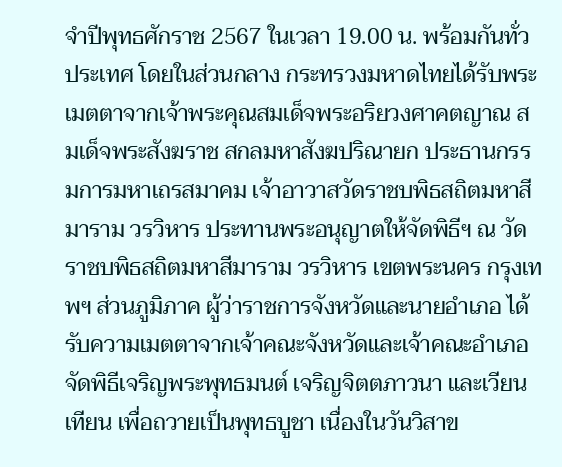จำปีพุทธศักราช 2567 ในเวลา 19.00 น. พร้อมกันทั่วประเทศ โดยในส่วนกลาง กระทรวงมหาดไทยได้รับพระเมตตาจากเจ้าพระคุณสมเด็จพระอริยวงศาคตญาณ สมเด็จพระสังฆราช สกลมหาสังฆปริณายก ประธานกรรมการมหาเถรสมาคม เจ้าอาวาสวัดราชบพิธสถิตมหาสีมาราม วรวิหาร ประทานพระอนุญาตให้จัดพิธีฯ ณ วัดราชบพิธสถิตมหาสีมาราม วรวิหาร เขตพระนคร กรุงเทพฯ ส่วนภูมิภาค ผู้ว่าราชการจังหวัดและนายอำเภอ ได้รับความเมตตาจากเจ้าคณะจังหวัดและเจ้าคณะอำเภอ จัดพิธีเจริญพระพุทธมนต์ เจริญจิตตภาวนา และเวียนเทียน เพื่อถวายเป็นพุทธบูชา เนื่องในวันวิสาข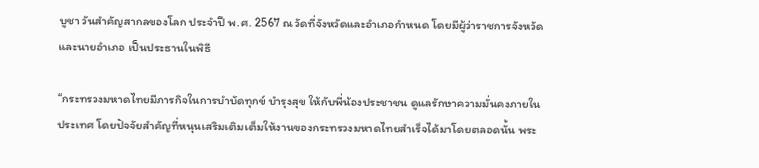บูชา วันสำคัญสากลของโลก ประจำปี พ.ศ. 2567 ณ วัดที่จังหวัดและอำเภอกำหนด โดยมีผู้ว่าราชการจังหวัดและนายอำเภอ เป็นประธานในพิธี

“กระทรวงมหาดไทยมีภารกิจในการบำบัดทุกข์ บำรุงสุข ให้กับพี่น้องประชาชน ดูแลรักษาความมั่นคงภายในประเทศ โดยปัจจัยสำคัญที่หนุนเสริมเติมเต็มให้งานของกระทรวงมหาดไทยสำเร็จได้มาโดยตลอดนั้น พระ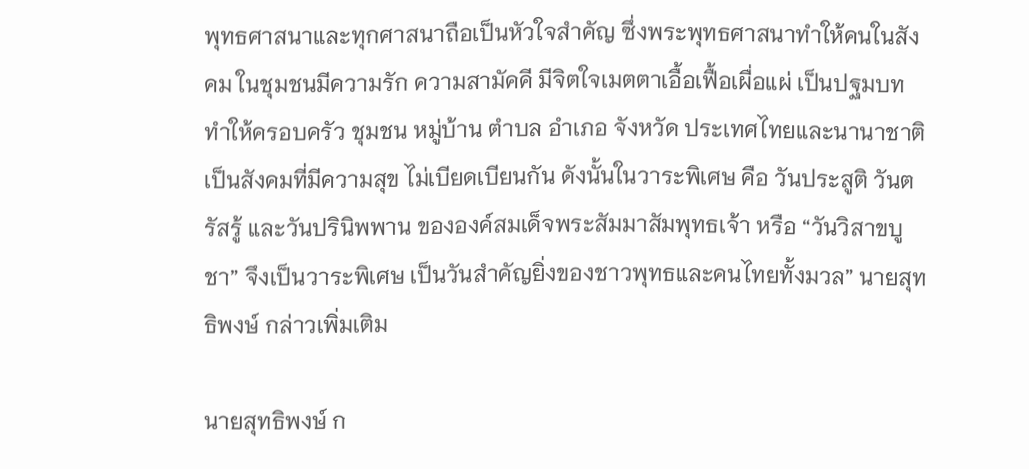พุทธศาสนาและทุกศาสนาถือเป็นหัวใจสำคัญ ซึ่งพระพุทธศาสนาทำให้คนในสังคม ในชุมชนมีความรัก ความสามัคคี มีจิตใจเมตตาเอื้อเฟื้อเผื่อแผ่ เป็นปฐมบททำให้ครอบครัว ชุมชน หมู่บ้าน ตำบล อำเภอ จังหวัด ประเทศไทยและนานาชาติเป็นสังคมที่มีความสุข ไม่เบียดเบียนกัน ดังนั้นในวาระพิเศษ คือ วันประสูติ วันตรัสรู้ และวันปรินิพพาน ขององค์สมเด็จพระสัมมาสัมพุทธเจ้า หรือ “วันวิสาขบูชา” จึงเป็นวาระพิเศษ เป็นวันสำคัญยิ่งของชาวพุทธและคนไทยทั้งมวล” นายสุทธิพงษ์ กล่าวเพิ่มเติม

นายสุทธิพงษ์ ก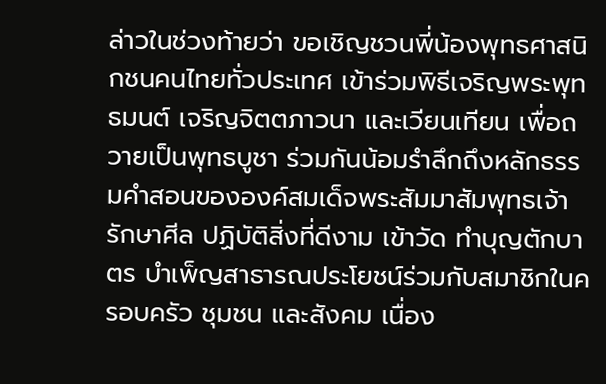ล่าวในช่วงท้ายว่า ขอเชิญชวนพี่น้องพุทธศาสนิกชนคนไทยทั่วประเทศ เข้าร่วมพิธีเจริญพระพุทธมนต์ เจริญจิตตภาวนา และเวียนเทียน เพื่อถวายเป็นพุทธบูชา ร่วมกันน้อมรำลึกถึงหลักธรรมคำสอนขององค์สมเด็จพระสัมมาสัมพุทธเจ้า รักษาศีล ปฏิบัติสิ่งที่ดีงาม เข้าวัด ทำบุญตักบาตร บำเพ็ญสาธารณประโยชน์ร่วมกับสมาชิกในครอบครัว ชุมชน และสังคม เนื่อง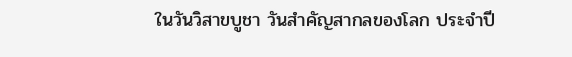ในวันวิสาขบูชา วันสำคัญสากลของโลก ประจำปี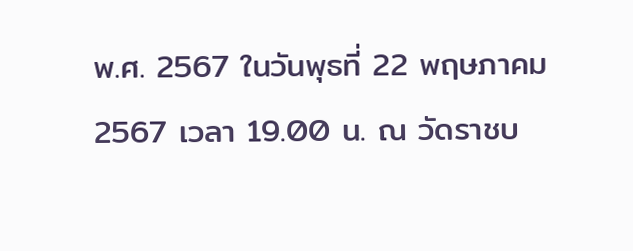พ.ศ. 2567 ในวันพุธที่ 22 พฤษภาคม 2567 เวลา 19.00 น. ณ วัดราชบ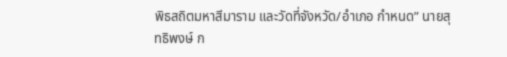พิธสถิตมหาสีมาราม และวัดที่จังหวัด/อำเภอ กำหนด” นายสุทธิพงษ์ ก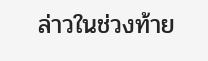ล่าวในช่วงท้าย